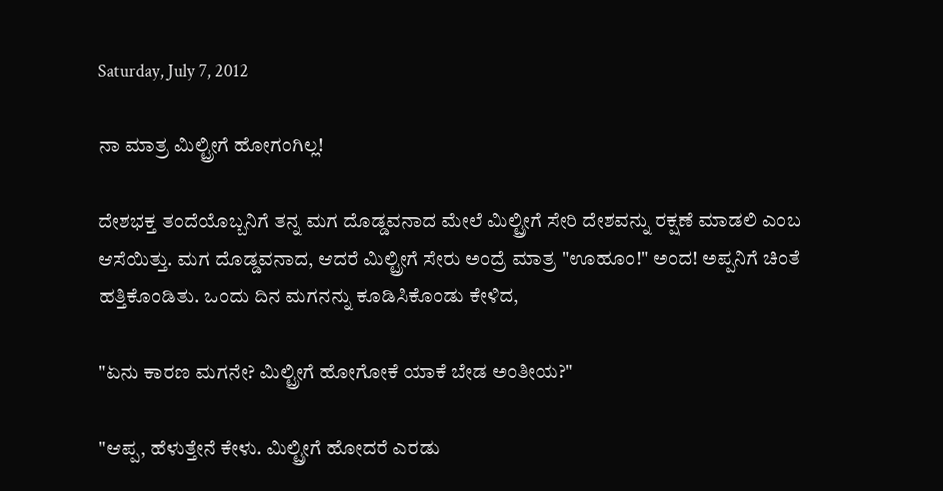Saturday, July 7, 2012

ನಾ ಮಾತ್ರ ಮಿಲ್ಟ್ರೀಗೆ ಹೋಗಂಗಿಲ್ಲ!

ದೇಶಭಕ್ತ ತಂದೆಯೊಬ್ಬನಿಗೆ ತನ್ನ ಮಗ ದೊಡ್ಡವನಾದ ಮೇಲೆ ಮಿಲ್ಟ್ರೀಗೆ ಸೇರಿ ದೇಶವನ್ನು ರಕ್ಷಣೆ ಮಾಡಲಿ ಎಂಬ ಆಸೆಯಿತ್ತು. ಮಗ ದೊಡ್ಡವನಾದ, ಆದರೆ ಮಿಲ್ಟ್ರೀಗೆ ಸೇರು ಅಂದ್ರೆ ಮಾತ್ರ "ಊಹೂಂ!" ಅಂದ! ಅಪ್ಪನಿಗೆ ಚಿಂತೆ ಹತ್ತಿಕೊಂಡಿತು. ಒಂದು ದಿನ ಮಗನನ್ನು ಕೂಡಿಸಿಕೊಂಡು ಕೇಳಿದ,

"ಏನು ಕಾರಣ ಮಗನೇ? ಮಿಲ್ಟ್ರೀಗೆ ಹೋಗೋಕೆ ಯಾಕೆ ಬೇಡ ಅಂತೀಯ?"

"ಆಪ್ಪ, ಹೆಳುತ್ತೇನೆ ಕೇಳು. ಮಿಲ್ಟ್ರೀಗೆ ಹೋದರೆ ಎರಡು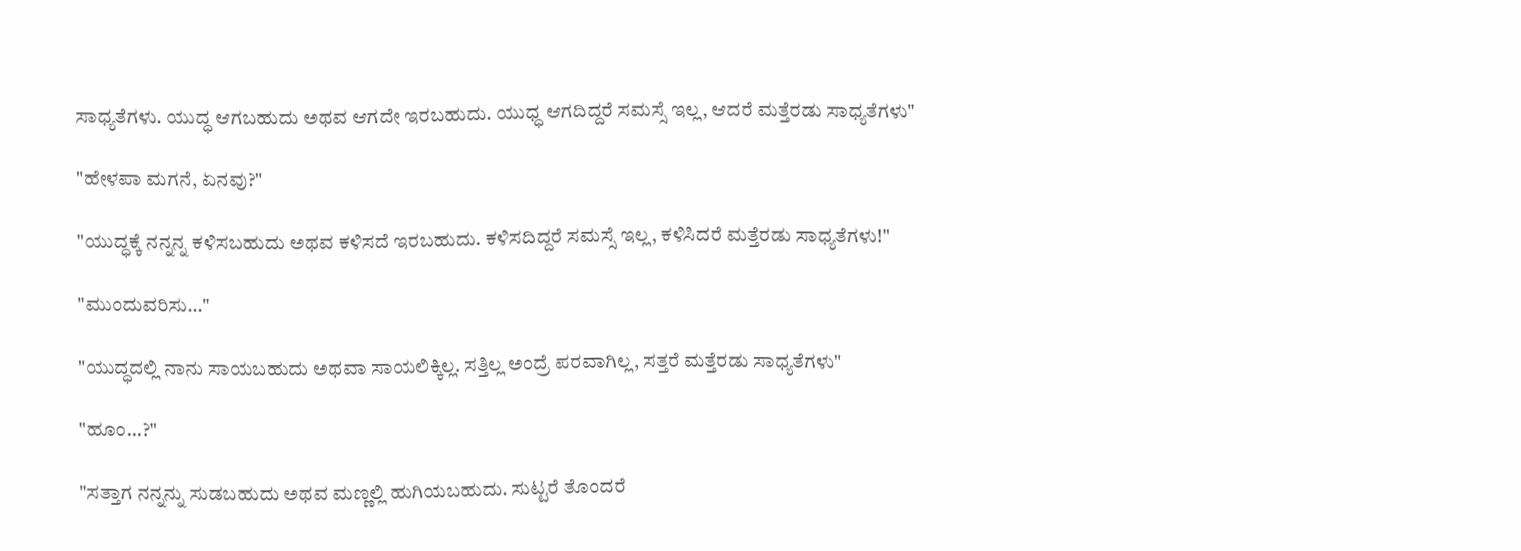ಸಾಧ್ಯತೆಗಳು. ಯುದ್ಧ ಆಗಬಹುದು ಅಥವ ಆಗದೇ ಇರಬಹುದು. ಯುಧ್ಧ ಆಗದಿದ್ದರೆ ಸಮಸ್ಸೆ ಇಲ್ಲ, ಆದರೆ ಮತ್ತೆರಡು ಸಾಧ್ಯತೆಗಳು"

"ಹೇಳಪಾ ಮಗನೆ, ಏನವು?"

"ಯುದ್ಧಕ್ಕೆ ನನ್ನನ್ನ ಕಳಿಸಬಹುದು ಅಥವ ಕಳಿಸದೆ ಇರಬಹುದು. ಕಳಿಸದಿದ್ದರೆ ಸಮಸ್ಸೆ ಇಲ್ಲ, ಕಳಿಸಿದರೆ ಮತ್ತೆರಡು ಸಾಧ್ಯತೆಗಳು!"

"ಮುಂದುವರಿಸು..."

"ಯುದ್ಧದಲ್ಲಿ ನಾನು ಸಾಯಬಹುದು ಅಥವಾ ಸಾಯಲಿಕ್ಕಿಲ್ಲ. ಸತ್ತಿಲ್ಲ ಅಂದ್ರೆ ಪರವಾಗಿಲ್ಲ, ಸತ್ತರೆ ಮತ್ತೆರಡು ಸಾಧ್ಯತೆಗಳು"

"ಹೂಂ...?"

"ಸತ್ತಾಗ ನನ್ನನ್ನು ಸುಡಬಹುದು ಅಥವ ಮಣ್ಣಲ್ಲಿ ಹುಗಿಯಬಹುದು. ಸುಟ್ಟರೆ ತೊಂದರೆ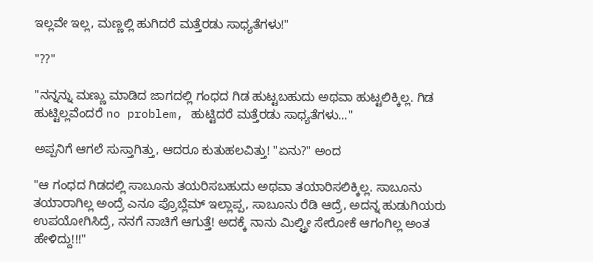ಇಲ್ಲವೇ ಇಲ್ಲ, ಮಣ್ಣಲ್ಲಿ ಹುಗಿದರೆ ಮತ್ತೆರಡು ಸಾಧ್ಯತೆಗಳು!"

"??"

"ನನ್ನನ್ನು ಮಣ್ಣು ಮಾಡಿದ ಜಾಗದಲ್ಲಿ ಗಂಧದ ಗಿಡ ಹುಟ್ಟಬಹುದು ಅಥವಾ ಹುಟ್ಟಲಿಕ್ಕಿಲ್ಲ. ಗಿಡ ಹುಟ್ಟಿಲ್ಲವೆಂದರೆ no problem, ಹುಟ್ಟಿದರೆ ಮತ್ತೆರಡು ಸಾಧ್ಯತೆಗಳು..."

ಅಪ್ಪನಿಗೆ ಆಗಲೆ ಸುಸ್ತಾಗಿತ್ತು, ಆದರೂ ಕುತುಹಲವಿತ್ತು! "ಏನು?" ಅಂದ

"ಆ ಗಂಧದ ಗಿಡದಲ್ಲಿ ಸಾಬೂನು ತಯರಿಸಬಹುದು ಅಥವಾ ತಯಾರಿಸಲಿಕ್ಕಿಲ್ಲ. ಸಾಬೂನು ತಯಾರಾಗಿಲ್ಲ ಅಂದ್ರೆ ಎನೂ ಪ್ರೊಬ್ಲೆಮ್ ಇಲ್ಲಾಪ್ಪ, ಸಾಬೂನು ರೆಡಿ ಆದ್ರೆ, ಅದನ್ನ ಹುಡುಗಿಯರು ಉಪಯೋಗಿಸಿದ್ರೆ, ನನಗೆ ನಾಚಿಗೆ ಆಗುತ್ತೆ! ಅದಕ್ಕೆ ನಾನು ಮಿಲ್ಟ್ರೀ ಸೇರೋಕೆ ಆಗಂಗಿಲ್ಲ ಅಂತ ಹೇಳಿದ್ದು!!!"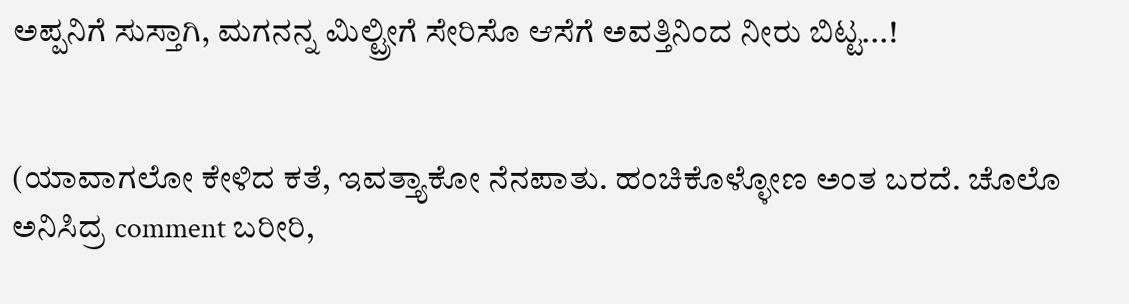ಅಪ್ಪನಿಗೆ ಸುಸ್ತಾಗಿ, ಮಗನನ್ನ ಮಿಲ್ಟ್ರೀಗೆ ಸೇರಿಸೊ ಆಸೆಗೆ ಅವತ್ತಿನಿಂದ ನೀರು ಬಿಟ್ಟ...!


(ಯಾವಾಗಲೋ ಕೇಳಿದ ಕತೆ, ಇವತ್ತ್ಯಾಕೋ ನೆನಪಾತು. ಹಂಚಿಕೊಳ್ಳೋಣ ಅಂತ ಬರದೆ. ಚೊಲೊ ಅನಿಸಿದ್ರ comment ಬರೀರಿ,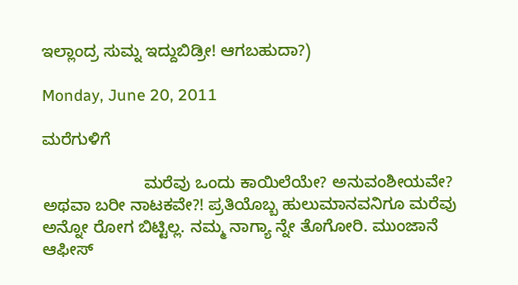ಇಲ್ಲಾಂದ್ರ ಸುಮ್ನ ಇದ್ದುಬಿಡ್ರೀ! ಆಗಬಹುದಾ?)

Monday, June 20, 2011

ಮರೆಗುಳಿಗೆ

                      ಮರೆವು ಒಂದು ಕಾಯಿಲೆಯೇ? ಅನುವಂಶೀಯವೇ? ಅಥವಾ ಬರೀ ನಾಟಕವೇ?! ಪ್ರತಿಯೊಬ್ಬ ಹುಲುಮಾನವನಿಗೂ ಮರೆವು ಅನ್ನೋ ರೋಗ ಬಿಟ್ಟಿಲ್ಲ. ನಮ್ಮ ನಾಗ್ಯಾ ನ್ನೇ ತೊಗೋರಿ. ಮುಂಜಾನೆ ಆಫೀಸ್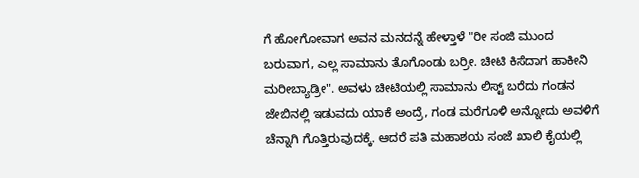ಗೆ ಹೋಗೋವಾಗ ಅವನ ಮನದನ್ನೆ ಹೇಳ್ತಾಳೆ "ರೀ ಸಂಜಿ ಮುಂದ ಬರುವಾಗ, ಎಲ್ಲ ಸಾಮಾನು ತೊಗೊಂಡು ಬರ್ರೀ. ಚೀಟಿ ಕಿಸೆದಾಗ ಹಾಕೀನಿ ಮರೀಬ್ಯಾಡ್ರೀ". ಅವಳು ಚೀಟಿಯಲ್ಲಿ ಸಾಮಾನು ಲಿಸ್ಟ್ ಬರೆದು ಗಂಡನ ಜೇಬಿನಲ್ಲಿ ಇಡುವದು ಯಾಕೆ ಅಂದ್ರೆ, ಗಂಡ ಮರೆಗೂಳಿ ಅನ್ನೋದು ಅವಳಿಗೆ ಚೆನ್ನಾಗಿ ಗೊತ್ತಿರುವುದಕ್ಕೆ. ಆದರೆ ಪತಿ ಮಹಾಶಯ ಸಂಜೆ ಖಾಲಿ ಕೈಯಲ್ಲಿ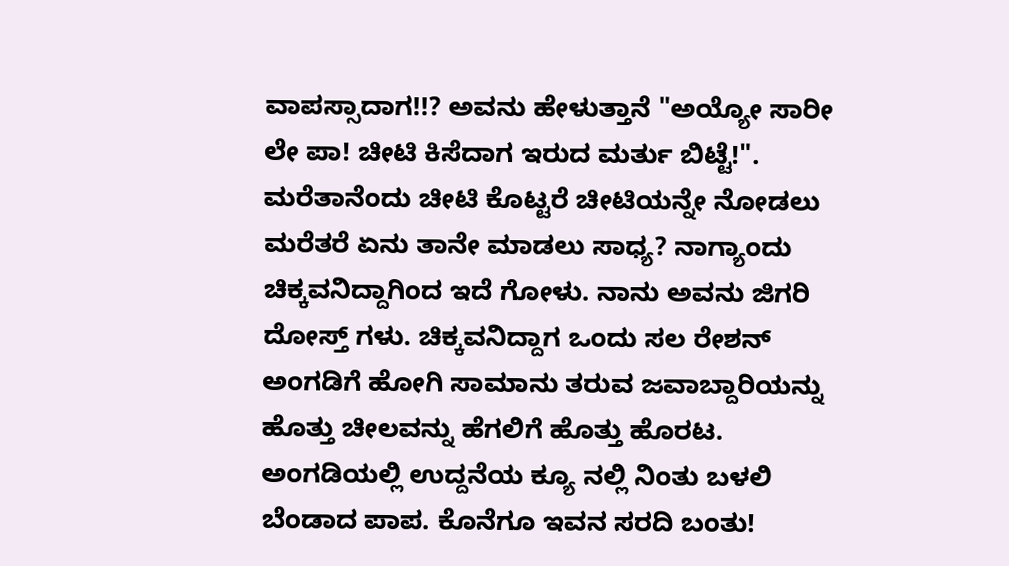ವಾಪಸ್ಸಾದಾಗ!!? ಅವನು ಹೇಳುತ್ತಾನೆ "ಅಯ್ಯೋ ಸಾರೀ ಲೇ ಪಾ! ಚೀಟಿ ಕಿಸೆದಾಗ ಇರುದ ಮರ್ತು ಬಿಟ್ಟೆ!". ಮರೆತಾನೆಂದು ಚೀಟಿ ಕೊಟ್ಟರೆ ಚೀಟಿಯನ್ನೇ ನೋಡಲು ಮರೆತರೆ ಏನು ತಾನೇ ಮಾಡಲು ಸಾಧ್ಯ? ನಾಗ್ಯಾಂದು ಚಿಕ್ಕವನಿದ್ದಾಗಿಂದ ಇದೆ ಗೋಳು. ನಾನು ಅವನು ಜಿಗರಿ ದೋಸ್ತ್ ಗಳು. ಚಿಕ್ಕವನಿದ್ದಾಗ ಒಂದು ಸಲ ರೇಶನ್ ಅಂಗಡಿಗೆ ಹೋಗಿ ಸಾಮಾನು ತರುವ ಜವಾಬ್ದಾರಿಯನ್ನು ಹೊತ್ತು ಚೀಲವನ್ನು ಹೆಗಲಿಗೆ ಹೊತ್ತು ಹೊರಟ. ಅಂಗಡಿಯಲ್ಲಿ ಉದ್ದನೆಯ ಕ್ಯೂ ನಲ್ಲಿ ನಿಂತು ಬಳಲಿ ಬೆಂಡಾದ ಪಾಪ. ಕೊನೆಗೂ ಇವನ ಸರದಿ ಬಂತು!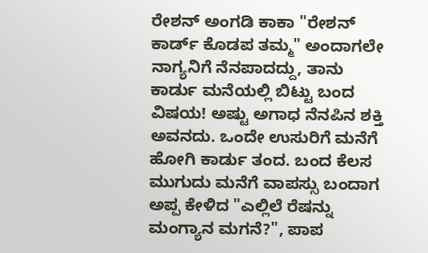ರೇಶನ್ ಅಂಗಡಿ ಕಾಕಾ "ರೇಶನ್ ಕಾರ್ಡ್ ಕೊಡಪ ತಮ್ಮ" ಅಂದಾಗಲೇ ನಾಗ್ಯನಿಗೆ ನೆನಪಾದದ್ದು, ತಾನು ಕಾರ್ಡು ಮನೆಯಲ್ಲಿ ಬಿಟ್ಟು ಬಂದ ವಿಷಯ! ಅಷ್ಟು ಅಗಾಧ ನೆನಪಿನ ಶಕ್ತಿ ಅವನದು. ಒಂದೇ ಉಸುರಿಗೆ ಮನೆಗೆ ಹೋಗಿ ಕಾರ್ಡು ತಂದ. ಬಂದ ಕೆಲಸ ಮುಗುದು ಮನೆಗೆ ವಾಪಸ್ಸು ಬಂದಾಗ ಅಪ್ಪ ಕೇಳಿದ "ಎಲ್ಲಿಲೆ ರೆಷನ್ನು ಮಂಗ್ಯಾನ ಮಗನೆ?", ಪಾಪ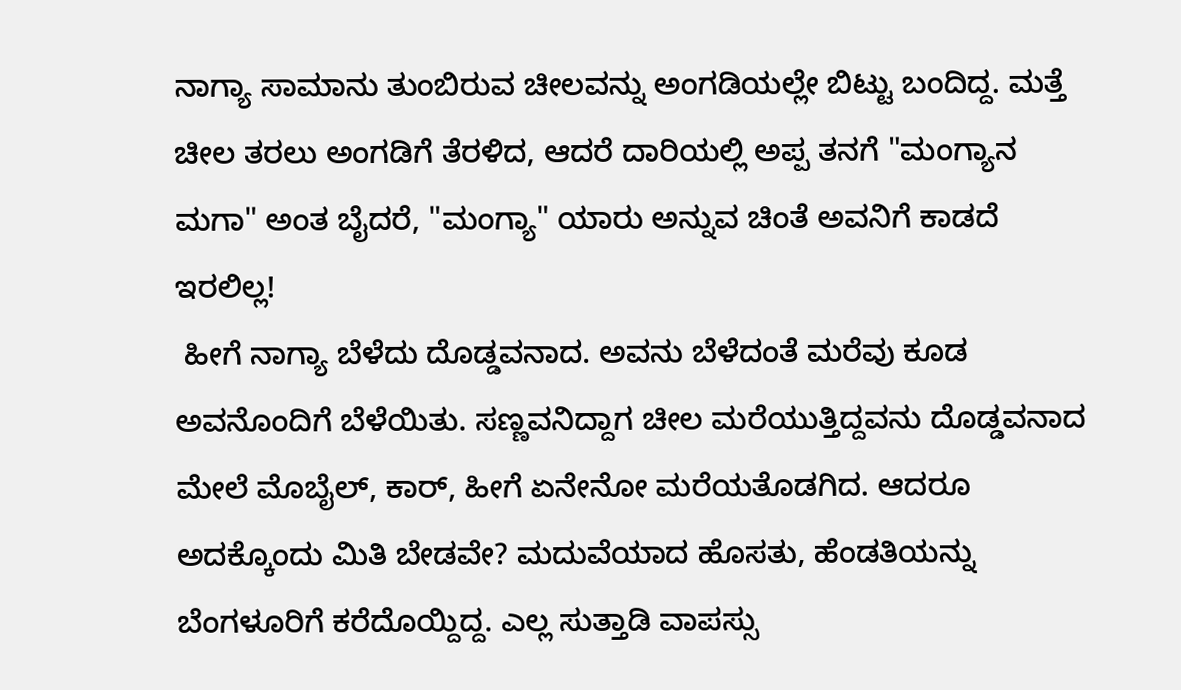ನಾಗ್ಯಾ ಸಾಮಾನು ತುಂಬಿರುವ ಚೀಲವನ್ನು ಅಂಗಡಿಯಲ್ಲೇ ಬಿಟ್ಟು ಬಂದಿದ್ದ. ಮತ್ತೆ ಚೀಲ ತರಲು ಅಂಗಡಿಗೆ ತೆರಳಿದ, ಆದರೆ ದಾರಿಯಲ್ಲಿ ಅಪ್ಪ ತನಗೆ "ಮಂಗ್ಯಾನ ಮಗಾ" ಅಂತ ಬೈದರೆ, "ಮಂಗ್ಯಾ" ಯಾರು ಅನ್ನುವ ಚಿಂತೆ ಅವನಿಗೆ ಕಾಡದೆ ಇರಲಿಲ್ಲ!
 ಹೀಗೆ ನಾಗ್ಯಾ ಬೆಳೆದು ದೊಡ್ಡವನಾದ. ಅವನು ಬೆಳೆದಂತೆ ಮರೆವು ಕೂಡ ಅವನೊಂದಿಗೆ ಬೆಳೆಯಿತು. ಸಣ್ಣವನಿದ್ದಾಗ ಚೀಲ ಮರೆಯುತ್ತಿದ್ದವನು ದೊಡ್ಡವನಾದ ಮೇಲೆ ಮೊಬೈಲ್, ಕಾರ್, ಹೀಗೆ ಏನೇನೋ ಮರೆಯತೊಡಗಿದ. ಆದರೂ ಅದಕ್ಕೊಂದು ಮಿತಿ ಬೇಡವೇ? ಮದುವೆಯಾದ ಹೊಸತು, ಹೆಂಡತಿಯನ್ನು ಬೆಂಗಳೂರಿಗೆ ಕರೆದೊಯ್ದಿದ್ದ. ಎಲ್ಲ ಸುತ್ತಾಡಿ ವಾಪಸ್ಸು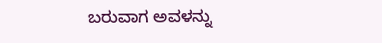ಬರುವಾಗ ಅವಳನ್ನು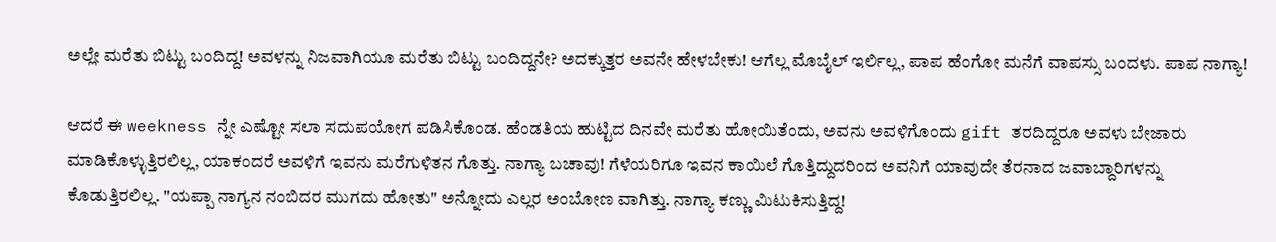ಅಲ್ಲೇ ಮರೆತು ಬಿಟ್ಟು ಬಂದಿದ್ದ! ಅವಳನ್ನು ನಿಜವಾಗಿಯೂ ಮರೆತು ಬಿಟ್ಟು ಬಂದಿದ್ದನೇ? ಅದಕ್ಕುತ್ತರ ಅವನೇ ಹೇಳಬೇಕು! ಆಗೆಲ್ಲ ಮೊಬೈಲ್ ಇರ್ಲಿಲ್ಲ, ಪಾಪ ಹೆಂಗೋ ಮನೆಗೆ ವಾಪಸ್ಸು ಬಂದಳು. ಪಾಪ ನಾಗ್ಯಾ!

ಆದರೆ ಈ weekness ನ್ನೇ ಎಷ್ಟೋ ಸಲಾ ಸದುಪಯೋಗ ಪಡಿಸಿಕೊಂಡ. ಹೆಂಡತಿಯ ಹುಟ್ಟಿದ ದಿನವೇ ಮರೆತು ಹೋಯಿತೆಂದು, ಅವನು ಅವಳಿಗೊಂದು gift ತರದಿದ್ದರೂ ಅವಳು ಬೇಜಾರು ಮಾಡಿಕೊಳ್ಳುತ್ತಿರಲಿಲ್ಲ, ಯಾಕಂದರೆ ಅವಳಿಗೆ ಇವನು ಮರೆಗುಳಿತನ ಗೊತ್ತು. ನಾಗ್ಯಾ ಬಚಾವು! ಗೆಳೆಯರಿಗೂ ಇವನ ಕಾಯಿಲೆ ಗೊತ್ತಿದ್ದುದರಿಂದ ಅವನಿಗೆ ಯಾವುದೇ ತೆರನಾದ ಜವಾಬ್ದಾರಿಗಳನ್ನು ಕೊಡುತ್ತಿರಲಿಲ್ಲ. "ಯಪ್ಪಾ ನಾಗ್ಯನ ನಂಬಿದರ ಮುಗದು ಹೋತು" ಅನ್ನೋದು ಎಲ್ಲರ ಅಂಬೋಣ ವಾಗಿತ್ತು. ನಾಗ್ಯಾ ಕಣ್ಣು ಮಿಟುಕಿಸುತ್ತಿದ್ದ!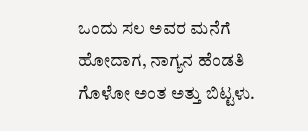ಒಂದು ಸಲ ಅವರ ಮನೆಗೆ ಹೋದಾಗ, ನಾಗ್ಯನ ಹೆಂಡತಿ ಗೊಳೋ ಅಂತ ಅತ್ತು ಬಿಟ್ಟಳು.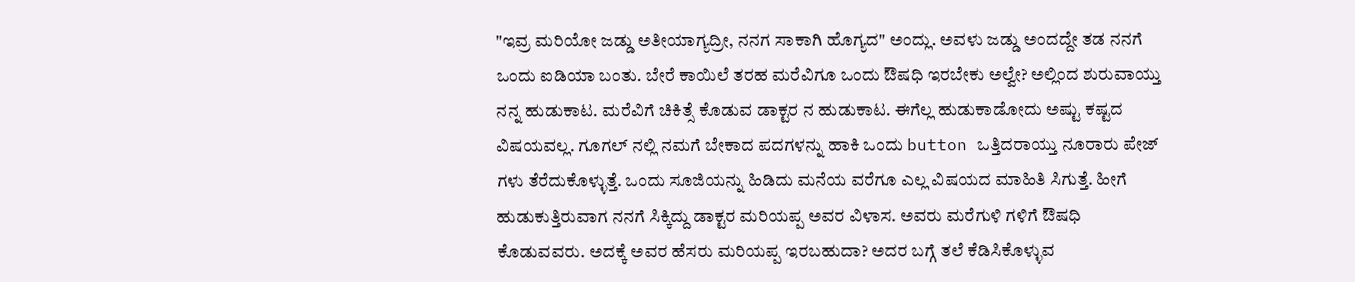"ಇವ್ರ ಮರಿಯೋ ಜಡ್ಡು ಅತೀಯಾಗ್ಯದ್ರೀ, ನನಗ ಸಾಕಾಗಿ ಹೊಗ್ಯದ" ಅಂದ್ಲು. ಅವಳು ಜಡ್ಡು ಅಂದದ್ದೇ ತಡ ನನಗೆ ಒಂದು ಐಡಿಯಾ ಬಂತು. ಬೇರೆ ಕಾಯಿಲೆ ತರಹ ಮರೆವಿಗೂ ಒಂದು ಔಷಧಿ ಇರಬೇಕು ಅಲ್ವೇ? ಅಲ್ಲಿಂದ ಶುರುವಾಯ್ತು ನನ್ನ ಹುಡುಕಾಟ. ಮರೆವಿಗೆ ಚಿಕಿತ್ಸೆ ಕೊಡುವ ಡಾಕ್ಟರ ನ ಹುಡುಕಾಟ. ಈಗೆಲ್ಲ ಹುಡುಕಾಡೋದು ಅಷ್ಟು ಕಷ್ಟದ ವಿಷಯವಲ್ಲ. ಗೂಗಲ್ ನಲ್ಲಿ ನಮಗೆ ಬೇಕಾದ ಪದಗಳನ್ನು ಹಾಕಿ ಒಂದು button ಒತ್ತಿದರಾಯ್ತು ನೂರಾರು ಪೇಜ್ ಗಳು ತೆರೆದುಕೊಳ್ಳುತ್ತೆ. ಒಂದು ಸೂಜಿಯನ್ನು ಹಿಡಿದು ಮನೆಯ ವರೆಗೂ ಎಲ್ಲ ವಿಷಯದ ಮಾಹಿತಿ ಸಿಗುತ್ತೆ. ಹೀಗೆ ಹುಡುಕುತ್ತಿರುವಾಗ ನನಗೆ ಸಿಕ್ಕಿದ್ದು ಡಾಕ್ಟರ ಮರಿಯಪ್ಪ ಅವರ ವಿಳಾಸ. ಅವರು ಮರೆಗುಳಿ ಗಳಿಗೆ ಔಷಧಿ ಕೊಡುವವರು. ಅದಕ್ಕೆ ಅವರ ಹೆಸರು ಮರಿಯಪ್ಪ ಇರಬಹುದಾ? ಅದರ ಬಗ್ಗೆ ತಲೆ ಕೆಡಿಸಿಕೊಳ್ಳುವ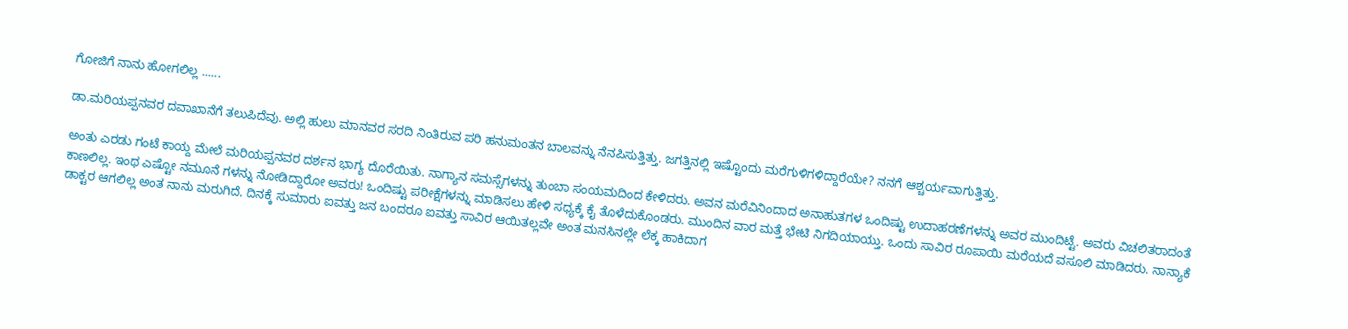ಗೋಜಿಗೆ ನಾನು ಹೋಗಲಿಲ್ಲ ......

ಡಾ.ಮರಿಯಪ್ಪನವರ ದವಾಖಾನೆಗೆ ತಲುಪಿದೆವು. ಅಲ್ಲಿ ಹುಲು ಮಾನವರ ಸರದಿ ನಿಂತಿರುವ ಪರಿ ಹನುಮಂತನ ಬಾಲವನ್ನು ನೆನಪಿಸುತ್ತಿತ್ತು. ಜಗತ್ತಿನಲ್ಲಿ ಇಷ್ಟೊಂದು ಮರೆಗುಳಿಗಳಿದ್ದಾರೆಯೇ? ನನಗೆ ಆಶ್ಚರ್ಯವಾಗುತ್ತಿತ್ತು.

ಅಂತು ಎರಡು ಗಂಟೆ ಕಾಯ್ದ ಮೇಲೆ ಮರಿಯಪ್ಪನವರ ದರ್ಶನ ಭಾಗ್ಯ ದೊರೆಯಿತು. ನಾಗ್ಯಾನ ಸಮಸ್ಸೆಗಳನ್ನು ತುಂಬಾ ಸಂಯಮದಿಂದ ಕೇಳಿದರು. ಅವನ ಮರೆವಿನಿಂದಾದ ಅನಾಹುತಗಳ ಒಂದಿಷ್ಟು ಉದಾಹರಣೆಗಳನ್ನು ಅವರ ಮುಂದಿಟ್ಟೆ. ಅವರು ವಿಚಲಿತರಾದಂತೆ ಕಾಣಲಿಲ್ಲ. ಇಂಥ ಎಷ್ಟೋ ನಮೂನೆ ಗಳನ್ನು ನೋಡಿದ್ದಾರೋ ಅವರು! ಒಂದಿಷ್ಟು ಪರೀಕ್ಷೆಗಳನ್ನು ಮಾಡಿಸಲು ಹೇಳಿ ಸಧ್ಯಕ್ಕೆ ಕೈ ತೊಳೆದುಕೊಂಡರು. ಮುಂದಿನ ವಾರ ಮತ್ತೆ ಭೇಟಿ ನಿಗದಿಯಾಯ್ತು. ಒಂದು ಸಾವಿರ ರೂಪಾಯಿ ಮರೆಯದೆ ವಸೂಲಿ ಮಾಡಿದರು. ನಾನ್ಯಾಕೆ ಡಾಕ್ಟರ ಆಗಲಿಲ್ಲ ಅಂತ ನಾನು ಮರುಗಿದೆ. ದಿನಕ್ಕೆ ಸುಮಾರು ಐವತ್ತು ಜನ ಬಂದರೂ ಐವತ್ತು ಸಾವಿರ ಆಯಿತಲ್ಲವೇ ಅಂತ ಮನಸಿನಲ್ಲೇ ಲೆಕ್ಕ ಹಾಕಿದಾಗ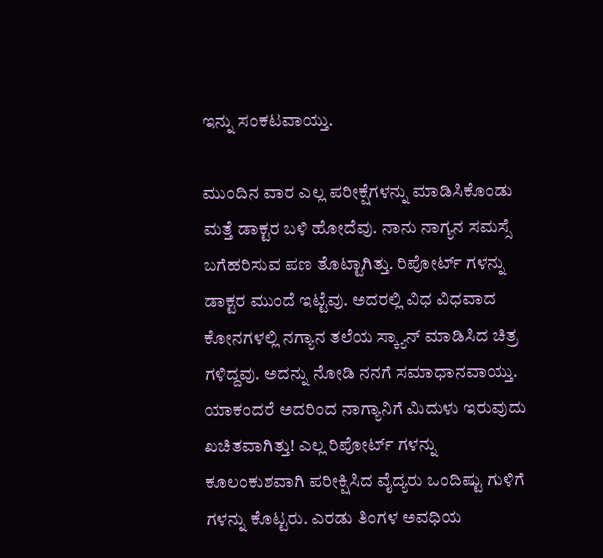ಇನ್ನು ಸಂಕಟವಾಯ್ತು.

ಮುಂದಿನ ವಾರ ಎಲ್ಲ ಪರೀಕ್ಷೆಗಳನ್ನು ಮಾಡಿಸಿಕೊಂಡು ಮತ್ತೆ ಡಾಕ್ಟರ ಬಳಿ ಹೋದೆವು. ನಾನು ನಾಗ್ಯನ ಸಮಸ್ಸೆ ಬಗೆಹರಿಸುವ ಪಣ ತೊಟ್ಟಾಗಿತ್ತು. ರಿಪೋರ್ಟ್ ಗಳನ್ನು ಡಾಕ್ಟರ ಮುಂದೆ ಇಟ್ಟೆವು. ಅದರಲ್ಲಿ ವಿಧ ವಿಧವಾದ ಕೋನಗಳಲ್ಲಿ ನಗ್ಯಾನ ತಲೆಯ ಸ್ಕ್ಯಾನ್ ಮಾಡಿಸಿದ ಚಿತ್ರ ಗಳಿದ್ದವು. ಅದನ್ನು ನೋಡಿ ನನಗೆ ಸಮಾಧಾನವಾಯ್ತು. ಯಾಕಂದರೆ ಅದರಿಂದ ನಾಗ್ಯಾನಿಗೆ ಮಿದುಳು ಇರುವುದು ಖಚಿತವಾಗಿತ್ತು! ಎಲ್ಲ ರಿಪೋರ್ಟ್ ಗಳನ್ನು ಕೂಲಂಕುಶವಾಗಿ ಪರೀಕ್ಷಿಸಿದ ವೈದ್ಯರು ಒಂದಿಷ್ಟು ಗುಳಿಗೆ ಗಳನ್ನು ಕೊಟ್ಟರು. ಎರಡು ತಿಂಗಳ ಅವಧಿಯ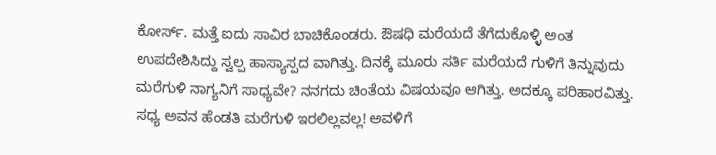ಕೋರ್ಸ್. ಮತ್ತೆ ಐದು ಸಾವಿರ ಬಾಚಿಕೊಂಡರು. ಔಷಧಿ ಮರೆಯದೆ ತೆಗೆದುಕೊಳ್ಳಿ ಅಂತ ಉಪದೇಶಿಸಿದ್ದು ಸ್ವಲ್ಪ ಹಾಸ್ಯಾಸ್ಪದ ವಾಗಿತ್ತು. ದಿನಕ್ಕೆ ಮೂರು ಸರ್ತಿ ಮರೆಯದೆ ಗುಳಿಗೆ ತಿನ್ನುವುದು ಮರೆಗುಳಿ ನಾಗ್ಯನಿಗೆ ಸಾಧ್ಯವೇ? ನನಗದು ಚಿಂತೆಯ ವಿಷಯವೂ ಆಗಿತ್ತು. ಅದಕ್ಕೂ ಪರಿಹಾರವಿತ್ತು. ಸಧ್ಯ ಅವನ ಹೆಂಡತಿ ಮರೆಗುಳಿ ಇರಲಿಲ್ಲವಲ್ಲ! ಅವಳಿಗೆ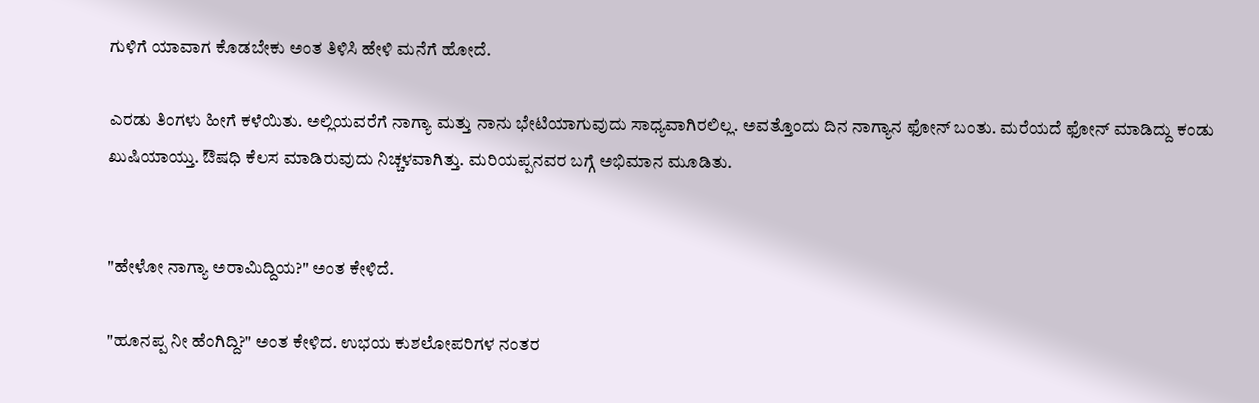ಗುಳಿಗೆ ಯಾವಾಗ ಕೊಡಬೇಕು ಅಂತ ತಿಳಿಸಿ ಹೇಳಿ ಮನೆಗೆ ಹೋದೆ.

ಎರಡು ತಿಂಗಳು ಹೀಗೆ ಕಳೆಯಿತು. ಅಲ್ಲಿಯವರೆಗೆ ನಾಗ್ಯಾ ಮತ್ತು ನಾನು ಭೇಟಿಯಾಗುವುದು ಸಾಧ್ಯವಾಗಿರಲಿಲ್ಲ. ಅವತ್ತೊಂದು ದಿನ ನಾಗ್ಯಾನ ಫೋನ್ ಬಂತು. ಮರೆಯದೆ ಫೋನ್ ಮಾಡಿದ್ದು ಕಂಡು ಖುಷಿಯಾಯ್ತು. ಔಷಧಿ ಕೆಲಸ ಮಾಡಿರುವುದು ನಿಚ್ಚಳವಾಗಿತ್ತು. ಮರಿಯಪ್ಪನವರ ಬಗ್ಗೆ ಅಭಿಮಾನ ಮೂಡಿತು.


"ಹೇಳೋ ನಾಗ್ಯಾ ಅರಾಮಿದ್ದಿಯ?" ಅಂತ ಕೇಳಿದೆ.

"ಹೂನಪ್ಪ ನೀ ಹೆಂಗಿದ್ದಿ?" ಅಂತ ಕೇಳಿದ. ಉಭಯ ಕುಶಲೋಪರಿಗಳ ನಂತರ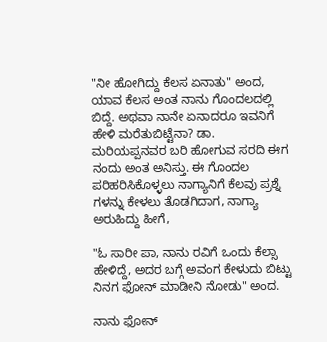"ನೀ ಹೋಗಿದ್ದು ಕೆಲಸ ಏನಾತು" ಅಂದ, ಯಾವ ಕೆಲಸ ಅಂತ ನಾನು ಗೊಂದಲದಲ್ಲಿ ಬಿದ್ದೆ. ಅಥವಾ ನಾನೇ ಏನಾದರೂ ಇವನಿಗೆ ಹೇಳಿ ಮರೆತುಬಿಟ್ಟೆನಾ? ಡಾ. ಮರಿಯಪ್ಪನವರ ಬರಿ ಹೋಗುವ ಸರದಿ ಈಗ ನಂದು ಅಂತ ಅನಿಸ್ತು. ಈ ಗೊಂದಲ ಪರಿಹರಿಸಿಕೊಳ್ಳಲು ನಾಗ್ಯಾನಿಗೆ ಕೆಲವು ಪ್ರಶ್ನೆ ಗಳನ್ನು ಕೇಳಲು ತೊಡಗಿದಾಗ, ನಾಗ್ಯಾ ಅರುಹಿದ್ದು ಹೀಗೆ,

"ಓ ಸಾರೀ ಪಾ, ನಾನು ರವಿಗೆ ಒಂದು ಕೆಲ್ಸಾ ಹೇಳಿದ್ದೆ, ಅದರ ಬಗ್ಗೆ ಅವಂಗ ಕೇಳುದು ಬಿಟ್ಟು ನಿನಗ ಫೋನ್ ಮಾಡೀನಿ ನೋಡು" ಅಂದ.

ನಾನು ಫೋನ್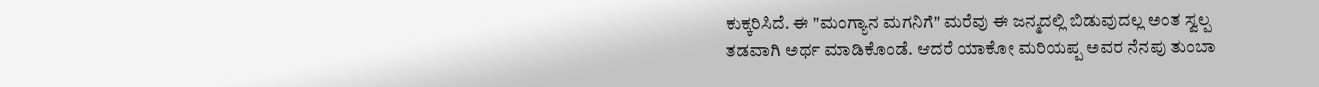ಕುಕ್ಕರಿಸಿದೆ. ಈ "ಮಂಗ್ಯಾನ ಮಗನಿಗೆ" ಮರೆವು ಈ ಜನ್ಮದಲ್ಲಿ ಬಿಡುವುದಲ್ಲ ಅಂತ ಸ್ವಲ್ಪ ತಡವಾಗಿ ಅರ್ಥ ಮಾಡಿಕೊಂಡೆ. ಆದರೆ ಯಾಕೋ ಮರಿಯಪ್ಪ ಅವರ ನೆನಪು ತುಂಬಾ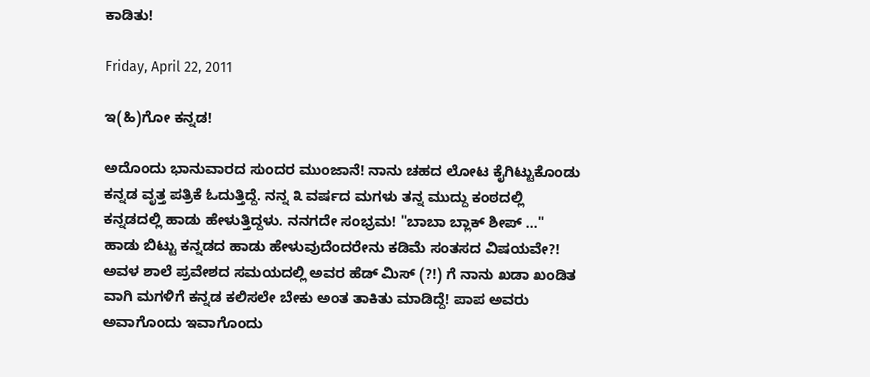ಕಾಡಿತು!

Friday, April 22, 2011

ಇ(ಹಿ)ಗೋ ಕನ್ನಡ!

ಅದೊಂದು ಭಾನುವಾರದ ಸುಂದರ ಮುಂಜಾನೆ! ನಾನು ಚಹದ ಲೋಟ ಕೈಗಿಟ್ಟುಕೊಂಡು ಕನ್ನಡ ವೃತ್ತ ಪತ್ರಿಕೆ ಓದುತ್ತಿದ್ದೆ. ನನ್ನ ೩ ವರ್ಷದ ಮಗಳು ತನ್ನ ಮುದ್ದು ಕಂಠದಲ್ಲಿ ಕನ್ನಡದಲ್ಲಿ ಹಾಡು ಹೇಳುತ್ತಿದ್ದಳು. ನನಗದೇ ಸಂಭ್ರಮ! "ಬಾಬಾ ಬ್ಲಾಕ್ ಶೀಪ್ ..." ಹಾಡು ಬಿಟ್ಟು ಕನ್ನಡದ ಹಾಡು ಹೇಳುವುದೆಂದರೇನು ಕಡಿಮೆ ಸಂತಸದ ವಿಷಯವೇ?! ಅವಳ ಶಾಲೆ ಪ್ರವೇಶದ ಸಮಯದಲ್ಲಿ ಅವರ ಹೆಡ್ ಮಿಸ್ (?!) ಗೆ ನಾನು ಖಡಾ ಖಂಡಿತ ವಾಗಿ ಮಗಳಿಗೆ ಕನ್ನಡ ಕಲಿಸಲೇ ಬೇಕು ಅಂತ ತಾಕಿತು ಮಾಡಿದ್ದೆ! ಪಾಪ ಅವರು ಅವಾಗೊಂದು ಇವಾಗೊಂದು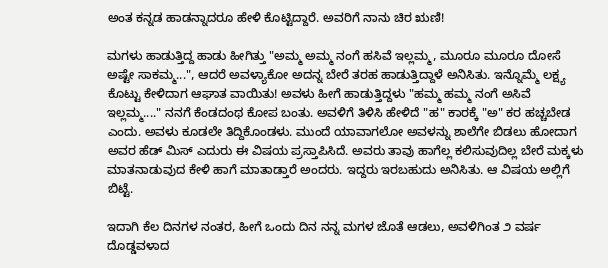ಅಂತ ಕನ್ನಡ ಹಾಡನ್ನಾದರೂ ಹೇಳಿ ಕೊಟ್ಟಿದ್ದಾರೆ. ಅವರಿಗೆ ನಾನು ಚಿರ ಋಣಿ!

ಮಗಳು ಹಾಡುತ್ತಿದ್ದ ಹಾಡು ಹೀಗಿತ್ತು "ಅಮ್ಮ ಅಮ್ಮ ನಂಗೆ ಹಸಿವೆ ಇಲ್ಲಮ್ಮ, ಮೂರೂ ಮೂರೂ ದೋಸೆ ಅಷ್ಟೇ ಸಾಕಮ್ಮ...", ಆದರೆ ಅವಳ್ಯಾಕೋ ಅದನ್ನ ಬೇರೆ ತರಹ ಹಾಡುತ್ತಿದ್ದಾಳೆ ಅನಿಸಿತು. ಇನ್ನೊಮ್ಮೆ ಲಕ್ಷ್ಯ ಕೊಟ್ಟು ಕೇಳಿದಾಗ ಆಘಾತ ವಾಯಿತು! ಅವಳು ಹೀಗೆ ಹಾಡುತ್ತಿದ್ದಳು "ಹಮ್ಮ ಹಮ್ಮ ನಂಗೆ ಅಸಿವೆ ಇಲ್ಲಮ್ಮ...." ನನಗೆ ಕೆಂಡದಂಥ ಕೋಪ ಬಂತು. ಅವಳಿಗೆ ತಿಳಿಸಿ ಹೇಳಿದೆ "ಹ" ಕಾರಕ್ಕೆ "ಅ" ಕರ ಹಚ್ಚಬೇಡ ಎಂದು. ಅವಳು ಕೂಡಲೇ ತಿದ್ದಿಕೊಂಡಳು. ಮುಂದೆ ಯಾವಾಗಲೋ ಅವಳನ್ನು ಶಾಲೆಗೇ ಬಿಡಲು ಹೋದಾಗ ಅವರ ಹೆಡ್ ಮಿಸ್ ಎದುರು ಈ ವಿಷಯ ಪ್ರಸ್ತಾಪಿಸಿದೆ. ಅವರು ತಾವು ಹಾಗೆಲ್ಲ ಕಲಿಸುವುದಿಲ್ಲ ಬೇರೆ ಮಕ್ಕಳು ಮಾತನಾಡುವುದ ಕೇಳಿ ಹಾಗೆ ಮಾತಾಡ್ತಾರೆ ಅಂದರು. ಇದ್ದರು ಇರಬಹುದು ಅನಿಸಿತು. ಆ ವಿಷಯ ಅಲ್ಲಿಗೆ ಬಿಟ್ಟೆ.

ಇದಾಗಿ ಕೆಲ ದಿನಗಳ ನಂತರ, ಹೀಗೆ ಒಂದು ದಿನ ನನ್ನ ಮಗಳ ಜೊತೆ ಆಡಲು, ಅವಳಿಗಿಂತ ೨ ವರ್ಷ ದೊಡ್ಡವಳಾದ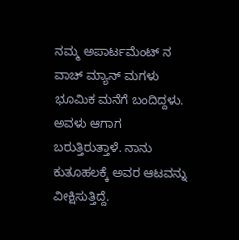ನಮ್ಮ ಅಪಾರ್ಟಮೆಂಟ್ ನ ವಾಚ್ ಮ್ಯಾನ್ ಮಗಳು ಭೂಮಿಕ ಮನೆಗೆ ಬಂದಿದ್ದಳು. ಅವಳು ಆಗಾಗ ಬರುತ್ತಿರುತ್ತಾಳೆ. ನಾನು ಕುತೂಹಲಕ್ಕೆ ಅವರ ಆಟವನ್ನು ವೀಕ್ಷಿಸುತ್ತಿದ್ದೆ.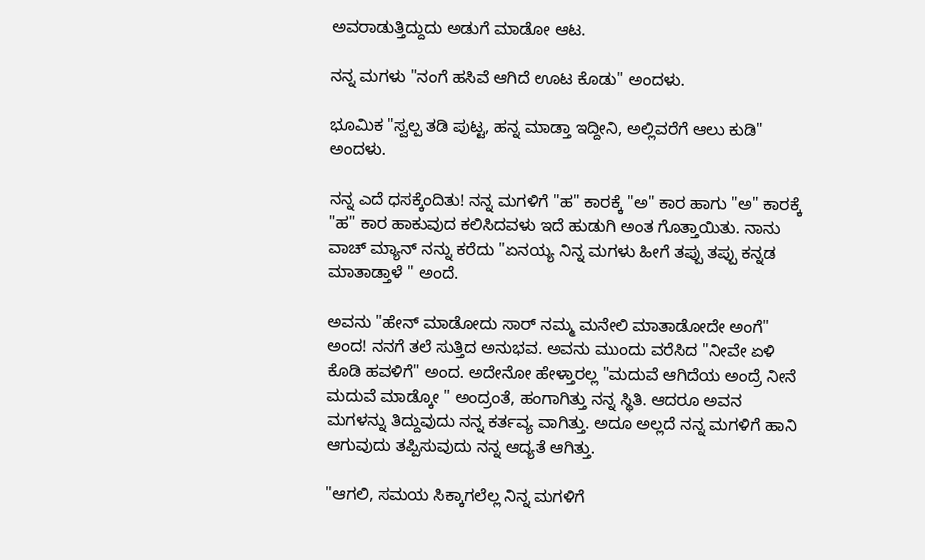ಅವರಾಡುತ್ತಿದ್ದುದು ಅಡುಗೆ ಮಾಡೋ ಆಟ.

ನನ್ನ ಮಗಳು "ನಂಗೆ ಹಸಿವೆ ಆಗಿದೆ ಊಟ ಕೊಡು" ಅಂದಳು.

ಭೂಮಿಕ "ಸ್ವಲ್ಪ ತಡಿ ಪುಟ್ಟ, ಹನ್ನ ಮಾಡ್ತಾ ಇದ್ದೀನಿ, ಅಲ್ಲಿವರೆಗೆ ಆಲು ಕುಡಿ" ಅಂದಳು.

ನನ್ನ ಎದೆ ಧಸಕ್ಕೆಂದಿತು! ನನ್ನ ಮಗಳಿಗೆ "ಹ" ಕಾರಕ್ಕೆ "ಅ" ಕಾರ ಹಾಗು "ಅ" ಕಾರಕ್ಕೆ "ಹ" ಕಾರ ಹಾಕುವುದ ಕಲಿಸಿದವಳು ಇದೆ ಹುಡುಗಿ ಅಂತ ಗೊತ್ತಾಯಿತು. ನಾನು ವಾಚ್ ಮ್ಯಾನ್ ನನ್ನು ಕರೆದು "ಏನಯ್ಯ ನಿನ್ನ ಮಗಳು ಹೀಗೆ ತಪ್ಪು ತಪ್ಪು ಕನ್ನಡ ಮಾತಾಡ್ತಾಳೆ " ಅಂದೆ.

ಅವನು "ಹೇನ್ ಮಾಡೋದು ಸಾರ್ ನಮ್ಮ ಮನೇಲಿ ಮಾತಾಡೋದೇ ಅಂಗೆ" ಅಂದ! ನನಗೆ ತಲೆ ಸುತ್ತಿದ ಅನುಭವ. ಅವನು ಮುಂದು ವರೆಸಿದ "ನೀವೇ ಏಳಿ ಕೊಡಿ ಹವಳಿಗೆ" ಅಂದ. ಅದೇನೋ ಹೇಳ್ತಾರಲ್ಲ "ಮದುವೆ ಆಗಿದೆಯ ಅಂದ್ರೆ ನೀನೆ ಮದುವೆ ಮಾಡ್ಕೋ " ಅಂದ್ರಂತೆ, ಹಂಗಾಗಿತ್ತು ನನ್ನ ಸ್ಥಿತಿ. ಆದರೂ ಅವನ ಮಗಳನ್ನು ತಿದ್ದುವುದು ನನ್ನ ಕರ್ತವ್ಯ ವಾಗಿತ್ತು. ಅದೂ ಅಲ್ಲದೆ ನನ್ನ ಮಗಳಿಗೆ ಹಾನಿ ಆಗುವುದು ತಪ್ಪಿಸುವುದು ನನ್ನ ಆದ್ಯತೆ ಆಗಿತ್ತು.

"ಆಗಲಿ, ಸಮಯ ಸಿಕ್ಕಾಗಲೆಲ್ಲ ನಿನ್ನ ಮಗಳಿಗೆ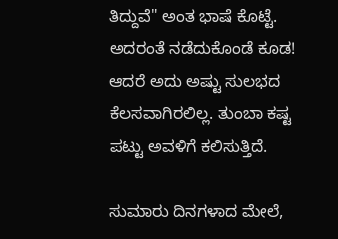ತಿದ್ದುವೆ" ಅಂತ ಭಾಷೆ ಕೊಟ್ಟೆ. ಅದರಂತೆ ನಡೆದುಕೊಂಡೆ ಕೂಡ! ಆದರೆ ಅದು ಅಷ್ಟು ಸುಲಭದ ಕೆಲಸವಾಗಿರಲಿಲ್ಲ. ತುಂಬಾ ಕಷ್ಟ ಪಟ್ಟು ಅವಳಿಗೆ ಕಲಿಸುತ್ತಿದೆ.

ಸುಮಾರು ದಿನಗಳಾದ ಮೇಲೆ,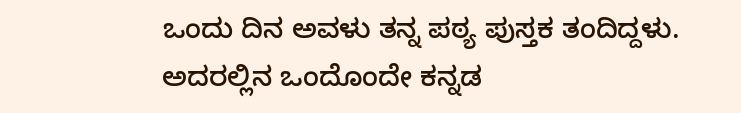ಒಂದು ದಿನ ಅವಳು ತನ್ನ ಪಠ್ಯ ಪುಸ್ತಕ ತಂದಿದ್ದಳು. ಅದರಲ್ಲಿನ ಒಂದೊಂದೇ ಕನ್ನಡ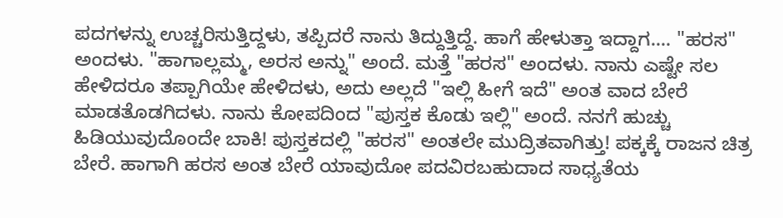ಪದಗಳನ್ನು ಉಚ್ಚರಿಸುತ್ತಿದ್ದಳು, ತಪ್ಪಿದರೆ ನಾನು ತಿದ್ದುತ್ತಿದ್ದೆ. ಹಾಗೆ ಹೇಳುತ್ತಾ ಇದ್ದಾಗ.... "ಹರಸ" ಅಂದಳು. "ಹಾಗಾಲ್ಲಮ್ಮ, ಅರಸ ಅನ್ನು" ಅಂದೆ. ಮತ್ತೆ "ಹರಸ" ಅಂದಳು. ನಾನು ಎಷ್ಟೇ ಸಲ ಹೇಳಿದರೂ ತಪ್ಪಾಗಿಯೇ ಹೇಳಿದಳು, ಅದು ಅಲ್ಲದೆ "ಇಲ್ಲಿ ಹೀಗೆ ಇದೆ" ಅಂತ ವಾದ ಬೇರೆ ಮಾಡತೊಡಗಿದಳು. ನಾನು ಕೋಪದಿಂದ "ಪುಸ್ತಕ ಕೊಡು ಇಲ್ಲಿ" ಅಂದೆ. ನನಗೆ ಹುಚ್ಚು ಹಿಡಿಯುವುದೊಂದೇ ಬಾಕಿ! ಪುಸ್ತಕದಲ್ಲಿ "ಹರಸ" ಅಂತಲೇ ಮುದ್ರಿತವಾಗಿತ್ತು! ಪಕ್ಕಕ್ಕೆ ರಾಜನ ಚಿತ್ರ ಬೇರೆ. ಹಾಗಾಗಿ ಹರಸ ಅಂತ ಬೇರೆ ಯಾವುದೋ ಪದವಿರಬಹುದಾದ ಸಾಧ್ಯತೆಯ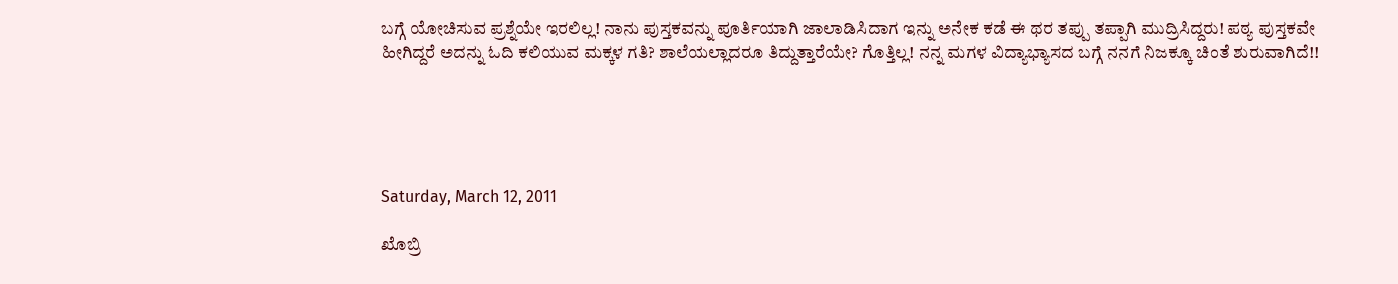ಬಗ್ಗೆ ಯೋಚಿಸುವ ಪ್ರಶ್ನೆಯೇ ಇರಲಿಲ್ಲ! ನಾನು ಪುಸ್ತಕವನ್ನು ಪೂರ್ತಿಯಾಗಿ ಜಾಲಾಡಿಸಿದಾಗ ಇನ್ನು ಅನೇಕ ಕಡೆ ಈ ಥರ ತಪ್ಪು ತಪ್ಪಾಗಿ ಮುದ್ರಿಸಿದ್ದರು! ಪಠ್ಯ ಪುಸ್ತಕವೇ ಹೀಗಿದ್ದರೆ ಅದನ್ನು ಓದಿ ಕಲಿಯುವ ಮಕ್ಕಳ ಗತಿ? ಶಾಲೆಯಲ್ಲಾದರೂ ತಿದ್ದುತ್ತಾರೆಯೇ? ಗೊತ್ತಿಲ್ಲ! ನನ್ನ ಮಗಳ ವಿದ್ಯಾಭ್ಯಾಸದ ಬಗ್ಗೆ ನನಗೆ ನಿಜಕ್ಕೂ ಚಿಂತೆ ಶುರುವಾಗಿದೆ!!





Saturday, March 12, 2011

ಖೊಬ್ರಿ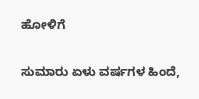ಹೋಳಿಗೆ

ಸುಮಾರು ಏಳು ವರ್ಷಗಳ ಹಿಂದೆ,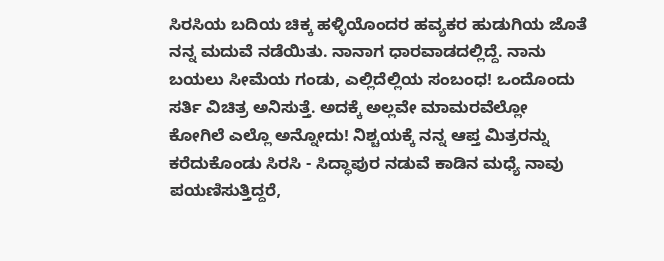ಸಿರಸಿಯ ಬದಿಯ ಚಿಕ್ಕ ಹಳ್ಳಿಯೊಂದರ ಹವ್ಯಕರ ಹುಡುಗಿಯ ಜೊತೆ ನನ್ನ ಮದುವೆ ನಡೆಯಿತು. ನಾನಾಗ ಧಾರವಾಡದಲ್ಲಿದ್ದೆ. ನಾನು ಬಯಲು ಸೀಮೆಯ ಗಂಡು, ಎಲ್ಲಿದೆಲ್ಲಿಯ ಸಂಬಂಧ! ಒಂದೊಂದು ಸರ್ತಿ ವಿಚಿತ್ರ ಅನಿಸುತ್ತೆ. ಅದಕ್ಕೆ ಅಲ್ಲವೇ ಮಾಮರವೆಲ್ಲೋ ಕೋಗಿಲೆ ಎಲ್ಲೊ ಅನ್ನೋದು! ನಿಶ್ಚಯಕ್ಕೆ ನನ್ನ ಆಪ್ತ ಮಿತ್ರರನ್ನು ಕರೆದುಕೊಂಡು ಸಿರಸಿ - ಸಿದ್ಧಾಪುರ ನಡುವೆ ಕಾಡಿನ ಮಧ್ಯೆ ನಾವು ಪಯಣಿಸುತ್ತಿದ್ದರೆ,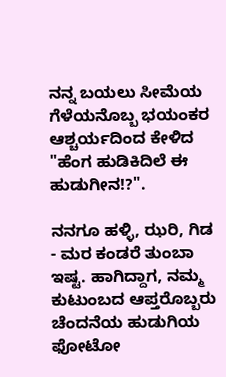ನನ್ನ ಬಯಲು ಸೀಮೆಯ ಗೆಳೆಯನೊಬ್ಬ ಭಯಂಕರ ಆಶ್ಚರ್ಯದಿಂದ ಕೇಳಿದ "ಹೆಂಗ ಹುಡಿಕಿದಿಲೆ ಈ ಹುಡುಗೀನ!?".

ನನಗೂ ಹಳ್ಳಿ, ಝರಿ, ಗಿಡ - ಮರ ಕಂಡರೆ ತುಂಬಾ ಇಷ್ಟ. ಹಾಗಿದ್ದಾಗ, ನಮ್ಮ ಕುಟುಂಬದ ಆಪ್ತರೊಬ್ಬರು ಚೆಂದನೆಯ ಹುಡುಗಿಯ ಫೋಟೋ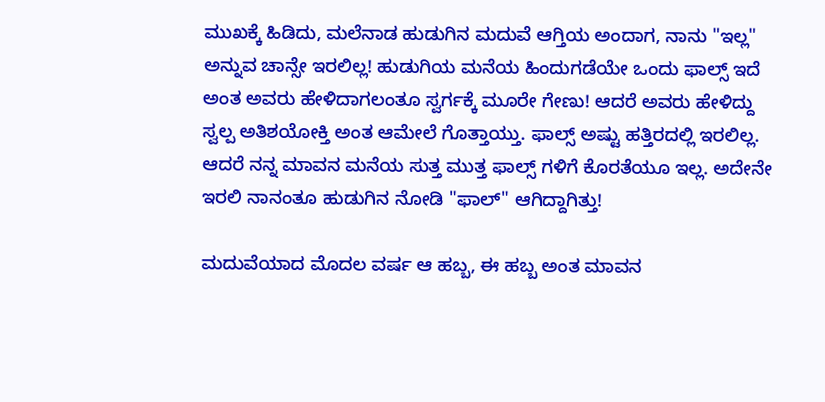ಮುಖಕ್ಕೆ ಹಿಡಿದು, ಮಲೆನಾಡ ಹುಡುಗಿನ ಮದುವೆ ಆಗ್ತಿಯ ಅಂದಾಗ, ನಾನು "ಇಲ್ಲ" ಅನ್ನುವ ಚಾನ್ಸೇ ಇರಲಿಲ್ಲ! ಹುಡುಗಿಯ ಮನೆಯ ಹಿಂದುಗಡೆಯೇ ಒಂದು ಫಾಲ್ಸ್ ಇದೆ ಅಂತ ಅವರು ಹೇಳಿದಾಗಲಂತೂ ಸ್ವರ್ಗಕ್ಕೆ ಮೂರೇ ಗೇಣು! ಆದರೆ ಅವರು ಹೇಳಿದ್ದು ಸ್ವಲ್ಪ ಅತಿಶಯೋಕ್ತಿ ಅಂತ ಆಮೇಲೆ ಗೊತ್ತಾಯ್ತು. ಫಾಲ್ಸ್ ಅಷ್ಟು ಹತ್ತಿರದಲ್ಲಿ ಇರಲಿಲ್ಲ. ಆದರೆ ನನ್ನ ಮಾವನ ಮನೆಯ ಸುತ್ತ ಮುತ್ತ ಫಾಲ್ಸ್ ಗಳಿಗೆ ಕೊರತೆಯೂ ಇಲ್ಲ. ಅದೇನೇ ಇರಲಿ ನಾನಂತೂ ಹುಡುಗಿನ ನೋಡಿ "ಫಾಲ್" ಆಗಿದ್ದಾಗಿತ್ತು!

ಮದುವೆಯಾದ ಮೊದಲ ವರ್ಷ ಆ ಹಬ್ಬ, ಈ ಹಬ್ಬ ಅಂತ ಮಾವನ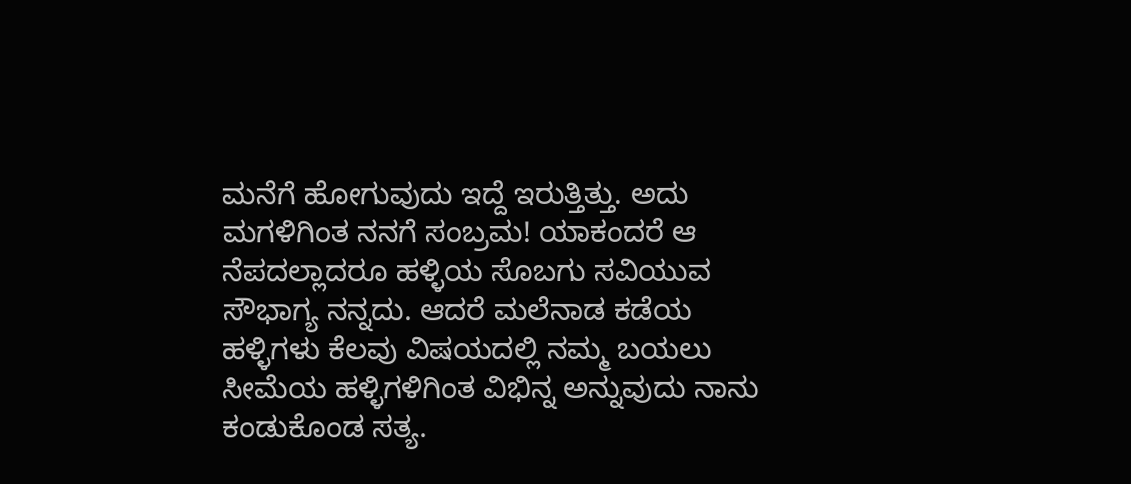ಮನೆಗೆ ಹೋಗುವುದು ಇದ್ದೆ ಇರುತ್ತಿತ್ತು. ಅದು ಮಗಳಿಗಿಂತ ನನಗೆ ಸಂಬ್ರಮ! ಯಾಕಂದರೆ ಆ ನೆಪದಲ್ಲಾದರೂ ಹಳ್ಳಿಯ ಸೊಬಗು ಸವಿಯುವ ಸೌಭಾಗ್ಯ ನನ್ನದು. ಆದರೆ ಮಲೆನಾಡ ಕಡೆಯ ಹಳ್ಳಿಗಳು ಕೆಲವು ವಿಷಯದಲ್ಲಿ ನಮ್ಮ ಬಯಲು ಸೀಮೆಯ ಹಳ್ಳಿಗಳಿಗಿಂತ ವಿಭಿನ್ನ ಅನ್ನುವುದು ನಾನು ಕಂಡುಕೊಂಡ ಸತ್ಯ.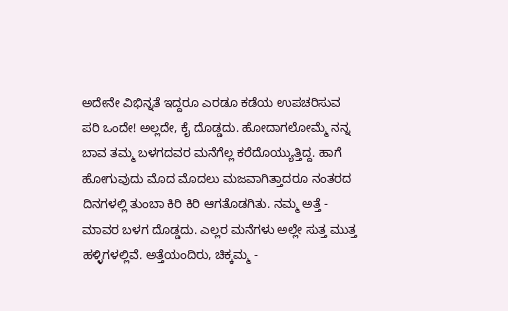ಅದೇನೇ ವಿಭಿನ್ನತೆ ಇದ್ದರೂ ಎರಡೂ ಕಡೆಯ ಉಪಚರಿಸುವ ಪರಿ ಒಂದೇ! ಅಲ್ಲದೇ, ಕೈ ದೊಡ್ಡದು. ಹೋದಾಗಲೋಮ್ಮೆ ನನ್ನ ಬಾವ ತಮ್ಮ ಬಳಗದವರ ಮನೆಗೆಲ್ಲ ಕರೆದೊಯ್ಯುತ್ತಿದ್ದ. ಹಾಗೆ ಹೋಗುವುದು ಮೊದ ಮೊದಲು ಮಜವಾಗಿತ್ತಾದರೂ ನಂತರದ ದಿನಗಳಲ್ಲಿ ತುಂಬಾ ಕಿರಿ ಕಿರಿ ಆಗತೊಡಗಿತು. ನಮ್ಮ ಅತ್ತೆ - ಮಾವರ ಬಳಗ ದೊಡ್ಡದು. ಎಲ್ಲರ ಮನೆಗಳು ಅಲ್ಲೇ ಸುತ್ತ ಮುತ್ತ ಹಳ್ಳಿಗಳಲ್ಲಿವೆ. ಅತ್ತೆಯಂದಿರು, ಚಿಕ್ಕಮ್ಮ -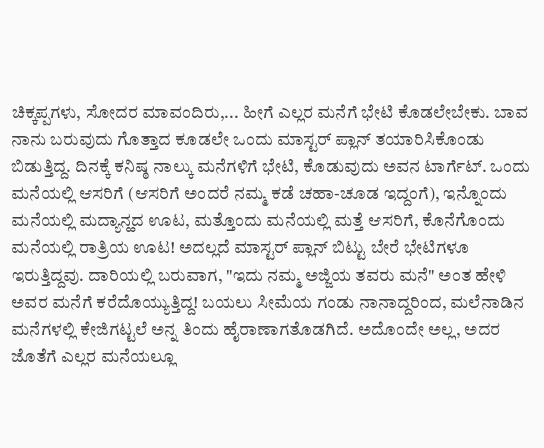ಚಿಕ್ಕಪ್ಪಗಳು, ಸೋದರ ಮಾವಂದಿರು,... ಹೀಗೆ ಎಲ್ಲರ ಮನೆಗೆ ಭೇಟಿ ಕೊಡಲೇಬೇಕು. ಬಾವ ನಾನು ಬರುವುದು ಗೊತ್ತಾದ ಕೂಡಲೇ ಒಂದು ಮಾಸ್ಟರ್ ಪ್ಲಾನ್ ತಯಾರಿಸಿಕೊಂಡು ಬಿಡುತ್ತಿದ್ದ. ದಿನಕ್ಕೆ ಕನಿಷ್ಠ ನಾಲ್ಕು ಮನೆಗಳಿಗೆ ಭೇಟಿ, ಕೊಡುವುದು ಅವನ ಟಾರ್ಗೆಟ್. ಒಂದು ಮನೆಯಲ್ಲಿ ಆಸರಿಗೆ (ಆಸರಿಗೆ ಅಂದರೆ ನಮ್ಮ ಕಡೆ ಚಹಾ-ಚೂಡ ಇದ್ದಂಗೆ), ಇನ್ನೊಂದು ಮನೆಯಲ್ಲಿ ಮದ್ಯಾನ್ಹದ ಊಟ, ಮತ್ತೊಂದು ಮನೆಯಲ್ಲಿ ಮತ್ತೆ ಆಸರಿಗೆ, ಕೊನೆಗೊಂದು ಮನೆಯಲ್ಲಿ ರಾತ್ರಿಯ ಊಟ! ಅದಲ್ಲದೆ ಮಾಸ್ಟರ್ ಪ್ಲಾನ್ ಬಿಟ್ಟು ಬೇರೆ ಭೇಟಿಗಳೂ ಇರುತ್ತಿದ್ದವು. ದಾರಿಯಲ್ಲಿ ಬರುವಾಗ, "ಇದು ನಮ್ಮ ಅಜ್ಜಿಯ ತವರು ಮನೆ" ಅಂತ ಹೇಳಿ ಅವರ ಮನೆಗೆ ಕರೆದೊಯ್ಯುತ್ತಿದ್ದ! ಬಯಲು ಸೀಮೆಯ ಗಂಡು ನಾನಾದ್ದರಿಂದ, ಮಲೆನಾಡಿನ ಮನೆಗಳಲ್ಲಿ ಕೇಜಿಗಟ್ಟಲೆ ಅನ್ನ ತಿಂದು ಹೈರಾಣಾಗತೊಡಗಿದೆ. ಅದೊಂದೇ ಅಲ್ಲ, ಅದರ ಜೊತೆಗೆ ಎಲ್ಲರ ಮನೆಯಲ್ಲೂ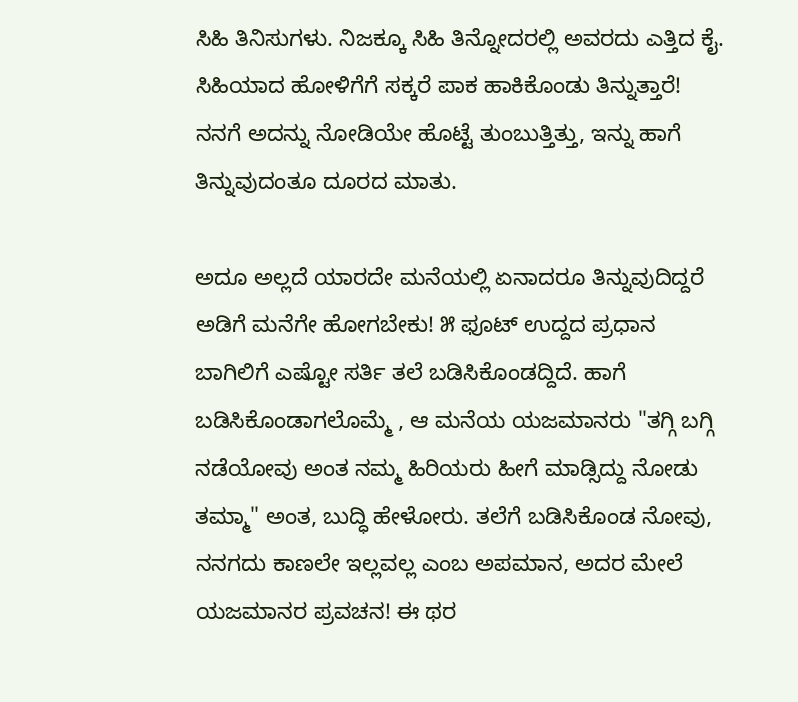ಸಿಹಿ ತಿನಿಸುಗಳು. ನಿಜಕ್ಕೂ ಸಿಹಿ ತಿನ್ನೋದರಲ್ಲಿ ಅವರದು ಎತ್ತಿದ ಕೈ. ಸಿಹಿಯಾದ ಹೋಳಿಗೆಗೆ ಸಕ್ಕರೆ ಪಾಕ ಹಾಕಿಕೊಂಡು ತಿನ್ನುತ್ತಾರೆ! ನನಗೆ ಅದನ್ನು ನೋಡಿಯೇ ಹೊಟ್ಟೆ ತುಂಬುತ್ತಿತ್ತು, ಇನ್ನು ಹಾಗೆ ತಿನ್ನುವುದಂತೂ ದೂರದ ಮಾತು.

ಅದೂ ಅಲ್ಲದೆ ಯಾರದೇ ಮನೆಯಲ್ಲಿ ಏನಾದರೂ ತಿನ್ನುವುದಿದ್ದರೆ ಅಡಿಗೆ ಮನೆಗೇ ಹೋಗಬೇಕು! ೫ ಫೂಟ್ ಉದ್ದದ ಪ್ರಧಾನ ಬಾಗಿಲಿಗೆ ಎಷ್ಟೋ ಸರ್ತಿ ತಲೆ ಬಡಿಸಿಕೊಂಡದ್ದಿದೆ. ಹಾಗೆ ಬಡಿಸಿಕೊಂಡಾಗಲೊಮ್ಮೆ , ಆ ಮನೆಯ ಯಜಮಾನರು "ತಗ್ಗಿ ಬಗ್ಗಿ ನಡೆಯೋವು ಅಂತ ನಮ್ಮ ಹಿರಿಯರು ಹೀಗೆ ಮಾಡ್ಸಿದ್ದು ನೋಡು ತಮ್ಮಾ" ಅಂತ, ಬುದ್ಧಿ ಹೇಳೋರು. ತಲೆಗೆ ಬಡಿಸಿಕೊಂಡ ನೋವು, ನನಗದು ಕಾಣಲೇ ಇಲ್ಲವಲ್ಲ ಎಂಬ ಅಪಮಾನ, ಅದರ ಮೇಲೆ ಯಜಮಾನರ ಪ್ರವಚನ! ಈ ಥರ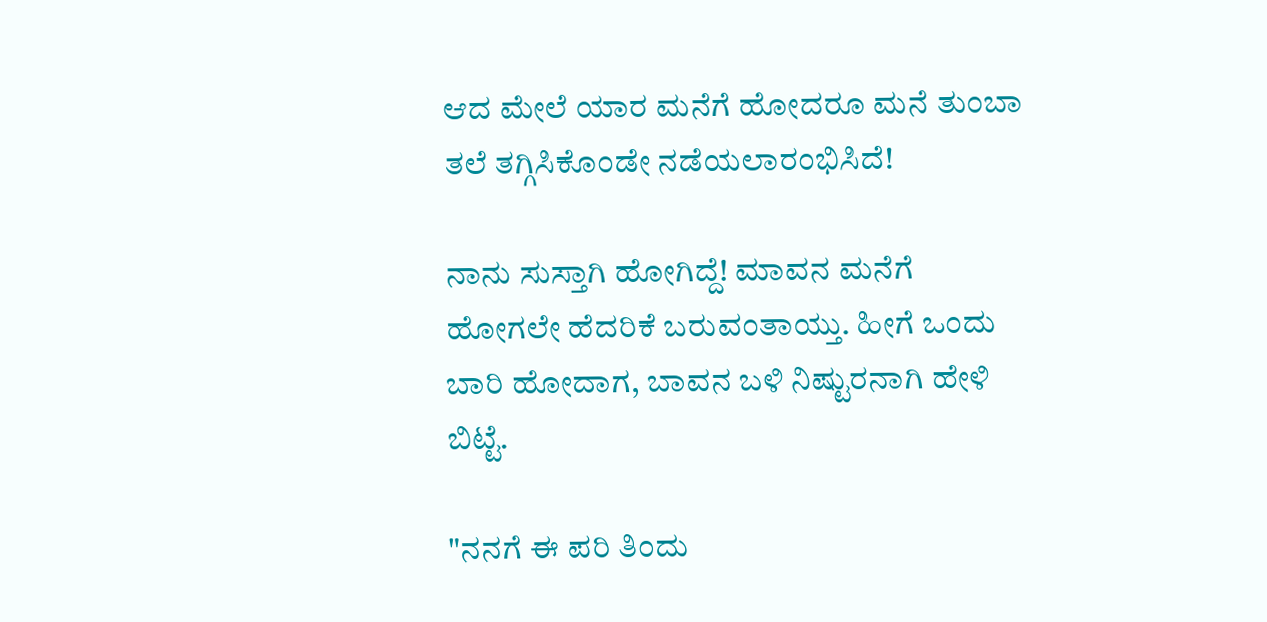ಆದ ಮೇಲೆ ಯಾರ ಮನೆಗೆ ಹೋದರೂ ಮನೆ ತುಂಬಾ ತಲೆ ತಗ್ಗಿಸಿಕೊಂಡೇ ನಡೆಯಲಾರಂಭಿಸಿದೆ!

ನಾನು ಸುಸ್ತಾಗಿ ಹೋಗಿದ್ದೆ! ಮಾವನ ಮನೆಗೆ ಹೋಗಲೇ ಹೆದರಿಕೆ ಬರುವಂತಾಯ್ತು. ಹೀಗೆ ಒಂದು ಬಾರಿ ಹೋದಾಗ, ಬಾವನ ಬಳಿ ನಿಷ್ಟುರನಾಗಿ ಹೇಳಿ ಬಿಟ್ಟೆ.

"ನನಗೆ ಈ ಪರಿ ತಿಂದು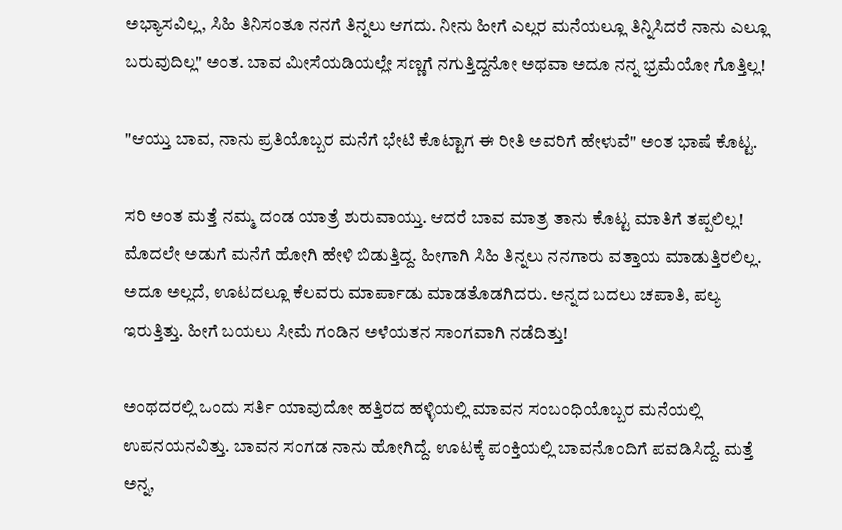ಅಭ್ಯಾಸವಿಲ್ಲ, ಸಿಹಿ ತಿನಿಸಂತೂ ನನಗೆ ತಿನ್ನಲು ಆಗದು. ನೀನು ಹೀಗೆ ಎಲ್ಲರ ಮನೆಯಲ್ಲೂ ತಿನ್ನಿಸಿದರೆ ನಾನು ಎಲ್ಲೂ ಬರುವುದಿಲ್ಲ" ಅಂತ. ಬಾವ ಮೀಸೆಯಡಿಯಲ್ಲೇ ಸಣ್ಣಗೆ ನಗುತ್ತಿದ್ದನೋ ಅಥವಾ ಅದೂ ನನ್ನ ಭ್ರಮೆಯೋ ಗೊತ್ತಿಲ್ಲ!

"ಆಯ್ತು ಬಾವ, ನಾನು ಪ್ರತಿಯೊಬ್ಬರ ಮನೆಗೆ ಭೇಟಿ ಕೊಟ್ಟಾಗ ಈ ರೀತಿ ಅವರಿಗೆ ಹೇಳುವೆ" ಅಂತ ಭಾಷೆ ಕೊಟ್ಟ.

ಸರಿ ಅಂತ ಮತ್ತೆ ನಮ್ಮ ದಂಡ ಯಾತ್ರೆ ಶುರುವಾಯ್ತು. ಆದರೆ ಬಾವ ಮಾತ್ರ ತಾನು ಕೊಟ್ಟ ಮಾತಿಗೆ ತಪ್ಪಲಿಲ್ಲ! ಮೊದಲೇ ಅಡುಗೆ ಮನೆಗೆ ಹೋಗಿ ಹೇಳಿ ಬಿಡುತ್ತಿದ್ದ. ಹೀಗಾಗಿ ಸಿಹಿ ತಿನ್ನಲು ನನಗಾರು ವತ್ತಾಯ ಮಾಡುತ್ತಿರಲಿಲ್ಲ. ಅದೂ ಅಲ್ಲದೆ, ಊಟದಲ್ಲೂ ಕೆಲವರು ಮಾರ್ಪಾಡು ಮಾಡತೊಡಗಿದರು. ಅನ್ನದ ಬದಲು ಚಪಾತಿ, ಪಲ್ಯ ಇರುತ್ತಿತ್ತು. ಹೀಗೆ ಬಯಲು ಸೀಮೆ ಗಂಡಿನ ಅಳೆಯತನ ಸಾಂಗವಾಗಿ ನಡೆದಿತ್ತು!

ಅಂಥದರಲ್ಲಿ ಒಂದು ಸರ್ತಿ ಯಾವುದೋ ಹತ್ತಿರದ ಹಳ್ಳಿಯಲ್ಲಿ ಮಾವನ ಸಂಬಂಧಿಯೊಬ್ಬರ ಮನೆಯಲ್ಲಿ ಉಪನಯನವಿತ್ತು. ಬಾವನ ಸಂಗಡ ನಾನು ಹೋಗಿದ್ದೆ. ಊಟಕ್ಕೆ ಪಂಕ್ತಿಯಲ್ಲಿ ಬಾವನೊಂದಿಗೆ ಪವಡಿಸಿದ್ದೆ. ಮತ್ತೆ ಅನ್ನ,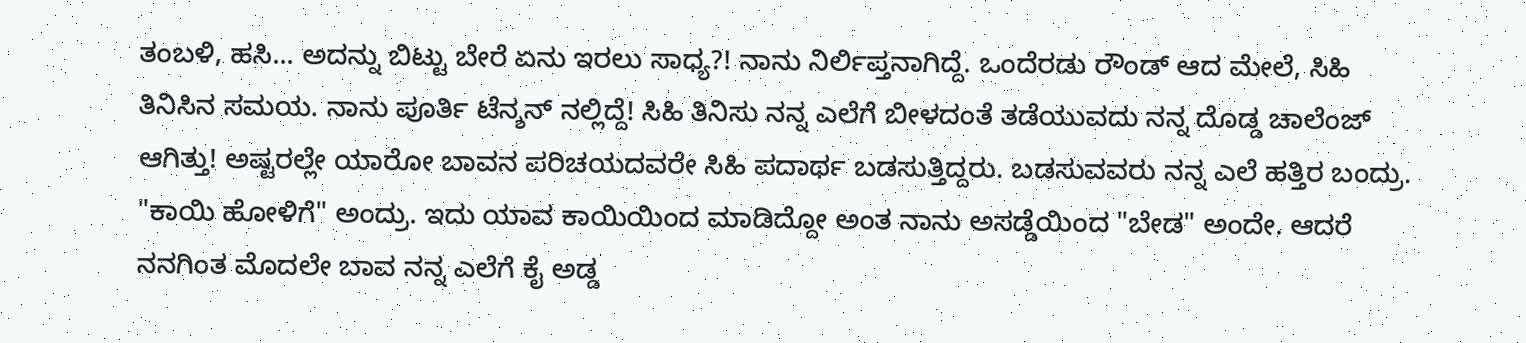ತಂಬಳಿ, ಹಸಿ... ಅದನ್ನು ಬಿಟ್ಟು ಬೇರೆ ಏನು ಇರಲು ಸಾಧ್ಯ?! ನಾನು ನಿರ್ಲಿಪ್ತನಾಗಿದ್ದೆ. ಒಂದೆರಡು ರೌಂಡ್ ಆದ ಮೇಲೆ, ಸಿಹಿ ತಿನಿಸಿನ ಸಮಯ. ನಾನು ಪೂರ್ತಿ ಟೆನ್ಶನ್ ನಲ್ಲಿದ್ದೆ! ಸಿಹಿ ತಿನಿಸು ನನ್ನ ಎಲೆಗೆ ಬೀಳದಂತೆ ತಡೆಯುವದು ನನ್ನ ದೊಡ್ಡ ಚಾಲೆಂಜ್ ಆಗಿತ್ತು! ಅಷ್ಟರಲ್ಲೇ ಯಾರೋ ಬಾವನ ಪರಿಚಯದವರೇ ಸಿಹಿ ಪದಾರ್ಥ ಬಡಸುತ್ತಿದ್ದರು. ಬಡಸುವವರು ನನ್ನ ಎಲೆ ಹತ್ತಿರ ಬಂದ್ರು. "ಕಾಯಿ ಹೋಳಿಗೆ" ಅಂದ್ರು. ಇದು ಯಾವ ಕಾಯಿಯಿಂದ ಮಾಡಿದ್ದೋ ಅಂತ ನಾನು ಅಸಡ್ಡೆಯಿಂದ "ಬೇಡ" ಅಂದೇ. ಆದರೆ ನನಗಿಂತ ಮೊದಲೇ ಬಾವ ನನ್ನ ಎಲೆಗೆ ಕೈ ಅಡ್ಡ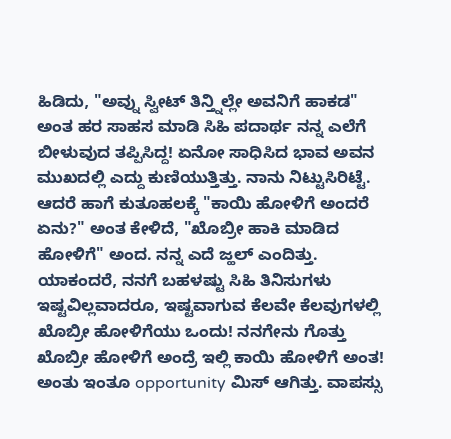ಹಿಡಿದು, "ಅವ್ನು ಸ್ವೀಟ್ ತಿನ್ತ್ನಿಲ್ಲೇ ಅವನಿಗೆ ಹಾಕಡ" ಅಂತ ಹರ ಸಾಹಸ ಮಾಡಿ ಸಿಹಿ ಪದಾರ್ಥ ನನ್ನ ಎಲೆಗೆ ಬೀಳುವುದ ತಪ್ಪಿಸಿದ್ದ! ಏನೋ ಸಾಧಿಸಿದ ಭಾವ ಅವನ ಮುಖದಲ್ಲಿ ಎದ್ದು ಕುಣಿಯುತ್ತಿತ್ತು. ನಾನು ನಿಟ್ಟುಸಿರಿಟ್ಟೆ. ಆದರೆ ಹಾಗೆ ಕುತೂಹಲಕ್ಕೆ "ಕಾಯಿ ಹೋಳಿಗೆ ಅಂದರೆ ಏನು?" ಅಂತ ಕೇಳಿದೆ, "ಖೊಬ್ರೀ ಹಾಕಿ ಮಾಡಿದ ಹೋಳಿಗೆ" ಅಂದ. ನನ್ನ ಎದೆ ಜ್ಹಲ್ ಎಂದಿತ್ತು. ಯಾಕಂದರೆ, ನನಗೆ ಬಹಳಷ್ಟು ಸಿಹಿ ತಿನಿಸುಗಳು ಇಷ್ಟವಿಲ್ಲವಾದರೂ, ಇಷ್ಟವಾಗುವ ಕೆಲವೇ ಕೆಲವುಗಳಲ್ಲಿ ಖೊಬ್ರೀ ಹೋಳಿಗೆಯು ಒಂದು! ನನಗೇನು ಗೊತ್ತು ಖೊಬ್ರೀ ಹೋಳಿಗೆ ಅಂದ್ರೆ ಇಲ್ಲಿ ಕಾಯಿ ಹೋಳಿಗೆ ಅಂತ! ಅಂತು ಇಂತೂ opportunity ಮಿಸ್ ಆಗಿತ್ತು. ವಾಪಸ್ಸು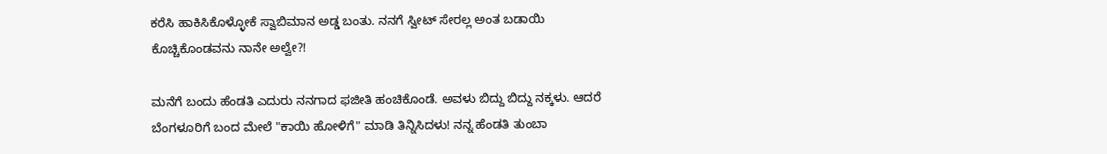ಕರೆಸಿ ಹಾಕಿಸಿಕೊಳ್ಳೋಕೆ ಸ್ವಾಬಿಮಾನ ಅಡ್ಡ ಬಂತು. ನನಗೆ ಸ್ವೀಟ್ ಸೇರಲ್ಲ ಅಂತ ಬಡಾಯಿ ಕೊಚ್ಚಿಕೊಂಡವನು ನಾನೇ ಅಲ್ವೇ?!

ಮನೆಗೆ ಬಂದು ಹೆಂಡತಿ ಎದುರು ನನಗಾದ ಫಜೀತಿ ಹಂಚಿಕೊಂಡೆ. ಅವಳು ಬಿದ್ದು ಬಿದ್ದು ನಕ್ಕಳು. ಆದರೆ ಬೆಂಗಳೂರಿಗೆ ಬಂದ ಮೇಲೆ "ಕಾಯಿ ಹೋಳಿಗೆ" ಮಾಡಿ ತಿನ್ನಿಸಿದಳು! ನನ್ನ ಹೆಂಡತಿ ತುಂಬಾ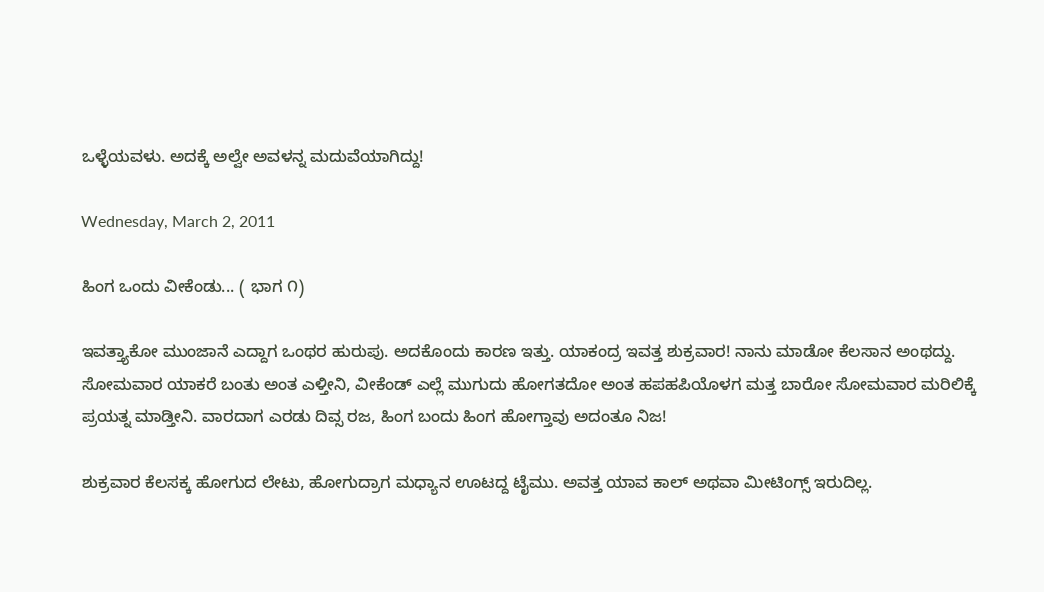ಒಳ್ಳೆಯವಳು. ಅದಕ್ಕೆ ಅಲ್ವೇ ಅವಳನ್ನ ಮದುವೆಯಾಗಿದ್ದು!

Wednesday, March 2, 2011

ಹಿಂಗ ಒಂದು ವೀಕೆಂಡು... ( ಭಾಗ ೧)

ಇವತ್ತ್ಯಾಕೋ ಮುಂಜಾನೆ ಎದ್ದಾಗ ಒಂಥರ ಹುರುಪು. ಅದಕೊಂದು ಕಾರಣ ಇತ್ತು. ಯಾಕಂದ್ರ ಇವತ್ತ ಶುಕ್ರವಾರ! ನಾನು ಮಾಡೋ ಕೆಲಸಾನ ಅಂಥದ್ದು. ಸೋಮವಾರ ಯಾಕರೆ ಬಂತು ಅಂತ ಎಳ್ತೀನಿ, ವೀಕೆಂಡ್ ಎಲ್ಲೆ ಮುಗುದು ಹೋಗತದೋ ಅಂತ ಹಪಹಪಿಯೊಳಗ ಮತ್ತ ಬಾರೋ ಸೋಮವಾರ ಮರಿಲಿಕ್ಕೆ ಪ್ರಯತ್ನ ಮಾಡ್ತೀನಿ. ವಾರದಾಗ ಎರಡು ದಿವ್ಸ ರಜ, ಹಿಂಗ ಬಂದು ಹಿಂಗ ಹೋಗ್ತಾವು ಅದಂತೂ ನಿಜ!

ಶುಕ್ರವಾರ ಕೆಲಸಕ್ಕ ಹೋಗುದ ಲೇಟು, ಹೋಗುದ್ರಾಗ ಮಧ್ಯಾನ ಊಟದ್ದ ಟೈಮು. ಅವತ್ತ ಯಾವ ಕಾಲ್ ಅಥವಾ ಮೀಟಿಂಗ್ಸ್ ಇರುದಿಲ್ಲ.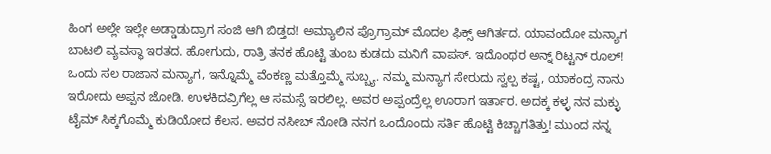ಹಿಂಗ ಅಲ್ಲೇ ಇಲ್ಲೇ ಅಡ್ಡಾಡುದ್ರಾಗ ಸಂಜಿ ಆಗಿ ಬಿಡ್ತದ! ಅಮ್ಯಾಲಿನ ಪ್ರೊಗ್ರಾಮ್ ಮೊದಲ ಫಿಕ್ಸ್ ಆಗಿರ್ತದ. ಯಾವಂದೋ ಮನ್ಯಾಗ ಬಾಟಲಿ ವ್ಯವಸ್ಥಾ ಇರತದ. ಹೋಗುದು, ರಾತ್ರಿ ತನಕ ಹೊಟ್ಟಿ ತುಂಬ ಕುಡದು ಮನಿಗೆ ವಾಪಸ್. ಇದೊಂಥರ ಅನ್ನ್ ರಿಟ್ಟನ್ ರೂಲ್! ಒಂದು ಸಲ ರಾಜಾನ ಮನ್ಯಾಗ, ಇನ್ನೊಮ್ಮೆ ವೆಂಕಣ್ಣ ಮತ್ತೊಮ್ಮೆ ಸುಬ್ಬ್ಯ. ನಮ್ಮ ಮನ್ಯಾಗ ಸೇರುದು ಸ್ವಲ್ಪ ಕಷ್ಟ, ಯಾಕಂದ್ರ ನಾನು ಇರೋದು ಅಪ್ಪನ ಜೋಡಿ. ಉಳಕಿದವ್ರಿಗೆಲ್ಲ ಆ ಸಮಸ್ಸೆ ಇರಲಿಲ್ಲ. ಅವರ ಅಪ್ಪಂದ್ರೆಲ್ಲ ಊರಾಗ ಇರ್ತಾರ. ಅದಕ್ಕ ಕಳ್ಳ ನನ ಮಕ್ಳು ಟೈಮ್ ಸಿಕ್ಕಗೊಮ್ಮೆ ಕುಡಿಯೋದ ಕೆಲಸ. ಅವರ ನಸೀಬ್ ನೋಡಿ ನನಗ ಒಂದೊಂದು ಸರ್ತಿ ಹೊಟ್ಟಿ ಕಿಚ್ಚಾಗತಿತ್ತು! ಮುಂದ ನನ್ನ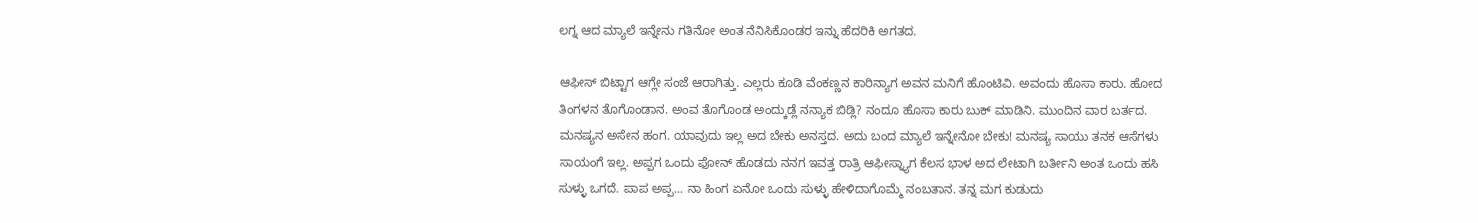ಲಗ್ನ ಆದ ಮ್ಯಾಲೆ ಇನ್ನೇನು ಗತಿನೋ ಅಂತ ನೆನಿಸಿಕೊಂಡರ ಇನ್ನು ಹೆದರಿಕಿ ಅಗತದ.

ಆಫೀಸ್ ಬಿಟ್ಟಾಗ ಆಗ್ಲೇ ಸಂಜೆ ಆರಾಗಿತ್ತು. ಎಲ್ಲರು ಕೂಡಿ ವೆಂಕಣ್ಣನ ಕಾರಿನ್ಯಾಗ ಅವನ ಮನಿಗೆ ಹೊಂಟಿವಿ. ಅವಂದು ಹೊಸಾ ಕಾರು. ಹೋದ ತಿಂಗಳನ ತೊಗೊಂಡಾನ. ಅಂವ ತೊಗೊಂಡ ಅಂದ್ಕುಡ್ಲೆ ನನ್ಯಾಕ ಬಿಡ್ಲಿ? ನಂದೂ ಹೊಸಾ ಕಾರು ಬುಕ್ ಮಾಡಿನಿ. ಮುಂದಿನ ವಾರ ಬರ್ತದ. ಮನಷ್ಯನ ಅಸೇನ ಹಂಗ. ಯಾವುದು ಇಲ್ಲ ಅದ ಬೇಕು ಅನಸ್ತದ. ಅದು ಬಂದ ಮ್ಯಾಲೆ ಇನ್ನೇನೋ ಬೇಕು! ಮನಷ್ಯ ಸಾಯು ತನಕ ಆಸೆಗಳು ಸಾಯಂಗೆ ಇಲ್ಲ. ಅಪ್ಪಗ ಒಂದು ಫೋನ್ ಹೊಡದು ನನಗ ಇವತ್ತ ರಾತ್ರಿ ಆಫೀಸ್ನ್ಯಾಗ ಕೆಲಸ ಭಾಳ ಅದ ಲೇಟಾಗಿ ಬರ್ತೀನಿ ಅಂತ ಒಂದು ಹಸಿ ಸುಳ್ಳು ಒಗದೆ. ಪಾಪ ಅಪ್ಪ... ನಾ ಹಿಂಗ ಏನೋ ಒಂದು ಸುಳ್ಳು ಹೇಳಿದಾಗೊಮ್ಮೆ ನಂಬತಾನ. ತನ್ನ ಮಗ ಕುಡುದು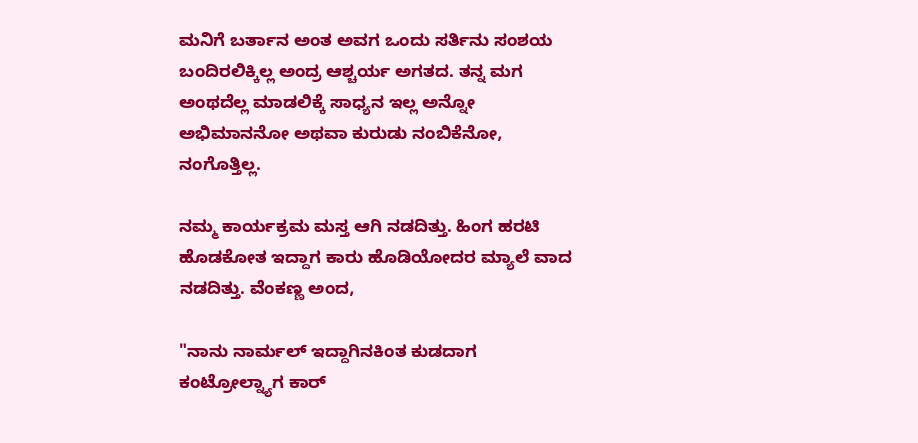ಮನಿಗೆ ಬರ್ತಾನ ಅಂತ ಅವಗ ಒಂದು ಸರ್ತಿನು ಸಂಶಯ ಬಂದಿರಲಿಕ್ಕಿಲ್ಲ ಅಂದ್ರ ಆಶ್ಚರ್ಯ ಅಗತದ. ತನ್ನ ಮಗ ಅಂಥದೆಲ್ಲ ಮಾಡಲಿಕ್ಕೆ ಸಾಧ್ಯನ ಇಲ್ಲ ಅನ್ನೋ ಅಭಿಮಾನನೋ ಅಥವಾ ಕುರುಡು ನಂಬಿಕೆನೋ, ನಂಗೊತ್ತಿಲ್ಲ.

ನಮ್ಮ ಕಾರ್ಯಕ್ರಮ ಮಸ್ತ ಆಗಿ ನಡದಿತ್ತು. ಹಿಂಗ ಹರಟಿ ಹೊಡಕೋತ ಇದ್ದಾಗ ಕಾರು ಹೊಡಿಯೋದರ ಮ್ಯಾಲೆ ವಾದ ನಡದಿತ್ತು. ವೆಂಕಣ್ಣ ಅಂದ,

"ನಾನು ನಾರ್ಮಲ್ ಇದ್ದಾಗಿನಕಿಂತ ಕುಡದಾಗ ಕಂಟ್ರೋಲ್ನ್ಯಾಗ ಕಾರ್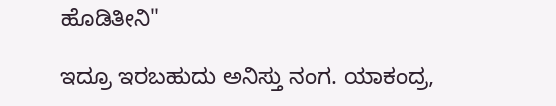ಹೊಡಿತೀನಿ"

ಇದ್ರೂ ಇರಬಹುದು ಅನಿಸ್ತು ನಂಗ. ಯಾಕಂದ್ರ,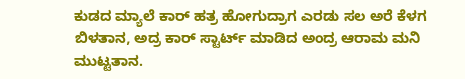ಕುಡದ ಮ್ಯಾಲೆ ಕಾರ್ ಹತ್ರ ಹೋಗುದ್ರಾಗ ಎರಡು ಸಲ ಅರೆ ಕೆಳಗ ಬಿಳತಾನ, ಅದ್ರ ಕಾರ್ ಸ್ಟಾರ್ಟ್ ಮಾಡಿದ ಅಂದ್ರ ಆರಾಮ ಮನಿ ಮುಟ್ಟತಾನ.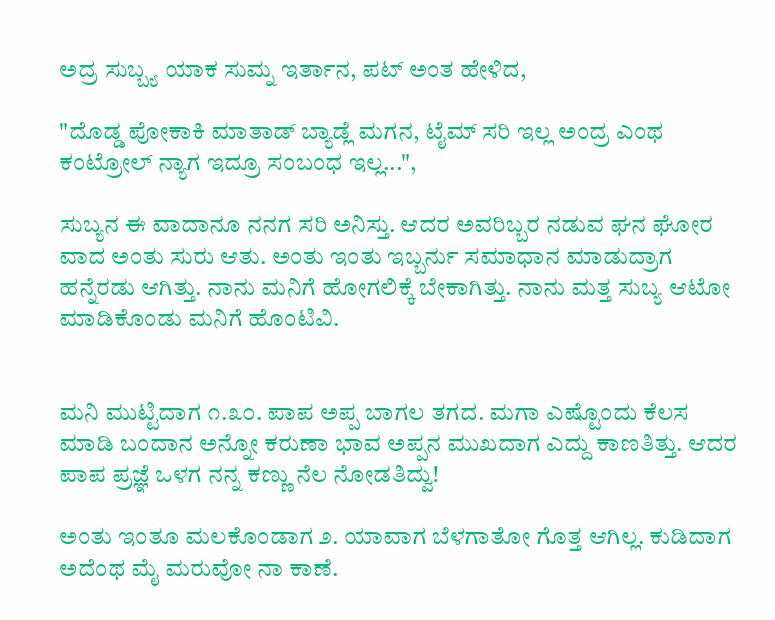ಅದ್ರ ಸುಬ್ಬ್ಯ ಯಾಕ ಸುಮ್ನ ಇರ್ತಾನ, ಪಟ್ ಅಂತ ಹೇಳಿದ,

"ದೊಡ್ಡ ಪೋಕಾಕಿ ಮಾತಾಡ್ ಬ್ಯಾಡ್ಲೆ ಮಗನ, ಟೈಮ್ ಸರಿ ಇಲ್ಲ ಅಂದ್ರ ಎಂಥ ಕಂಟ್ರೋಲ್ ನ್ಯಾಗ ಇದ್ರೂ ಸಂಬಂಧ ಇಲ್ಲ...",

ಸುಬ್ಯನ ಈ ವಾದಾನೂ ನನಗ ಸರಿ ಅನಿಸ್ತು. ಆದರ ಅವರಿಬ್ಬರ ನಡುವ ಘನ ಘೋರ ವಾದ ಅಂತು ಸುರು ಆತು. ಅಂತು ಇಂತು ಇಬ್ಬರ್ನು ಸಮಾಧಾನ ಮಾಡುದ್ರಾಗ ಹನ್ನೆರಡು ಆಗಿತ್ತು. ನಾನು ಮನಿಗೆ ಹೋಗಲಿಕ್ಕೆ ಬೇಕಾಗಿತ್ತು. ನಾನು ಮತ್ತ ಸುಬ್ಯ ಆಟೋ ಮಾಡಿಕೊಂಡು ಮನಿಗೆ ಹೊಂಟಿವಿ.


ಮನಿ ಮುಟ್ಟಿದಾಗ ೧.೩೦. ಪಾಪ ಅಪ್ಪ ಬಾಗಲ ತಗದ. ಮಗಾ ಎಷ್ಟೊಂದು ಕೆಲಸ ಮಾಡಿ ಬಂದಾನ ಅನ್ನೋ ಕರುಣಾ ಭಾವ ಅಪ್ಪನ ಮುಖದಾಗ ಎದ್ದು ಕಾಣತಿತ್ತು. ಆದರ ಪಾಪ ಪ್ರಜ್ಞೆ ಒಳಗ ನನ್ನ ಕಣ್ಣು ನೆಲ ನೋಡತಿದ್ವು!

ಅಂತು ಇಂತೂ ಮಲಕೊಂಡಾಗ ೨. ಯಾವಾಗ ಬೆಳಗಾತೋ ಗೊತ್ತ ಆಗಿಲ್ಲ. ಕುಡಿದಾಗ ಅದೆಂಥ ಮೈ ಮರುವೋ ನಾ ಕಾಣೆ.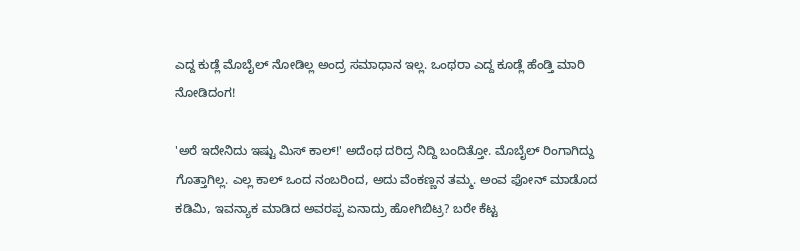ಎದ್ದ ಕುಡ್ಲೆ ಮೊಬೈಲ್ ನೋಡಿಲ್ಲ ಅಂದ್ರ ಸಮಾಧಾನ ಇಲ್ಲ. ಒಂಥರಾ ಎದ್ದ ಕೂಡ್ಲೆ ಹೆಂಡ್ತಿ ಮಾರಿ ನೋಡಿದಂಗ!

'ಅರೆ ಇದೇನಿದು ಇಷ್ಟು ಮಿಸ್ ಕಾಲ್!' ಅದೆಂಥ ದರಿದ್ರ ನಿದ್ದಿ ಬಂದಿತ್ತೋ. ಮೊಬೈಲ್ ರಿಂಗಾಗಿದ್ದು ಗೊತ್ತಾಗಿಲ್ಲ. ಎಲ್ಲ ಕಾಲ್ ಒಂದ ನಂಬರಿಂದ, ಅದು ವೆಂಕಣ್ಣನ ತಮ್ಮ. ಅಂವ ಫೋನ್ ಮಾಡೊದ ಕಡಿಮಿ, ಇವನ್ಯಾಕ ಮಾಡಿದ ಅವರಪ್ಪ ಏನಾದ್ರು ಹೋಗಿಬಿಟ್ರ? ಬರೇ ಕೆಟ್ಟ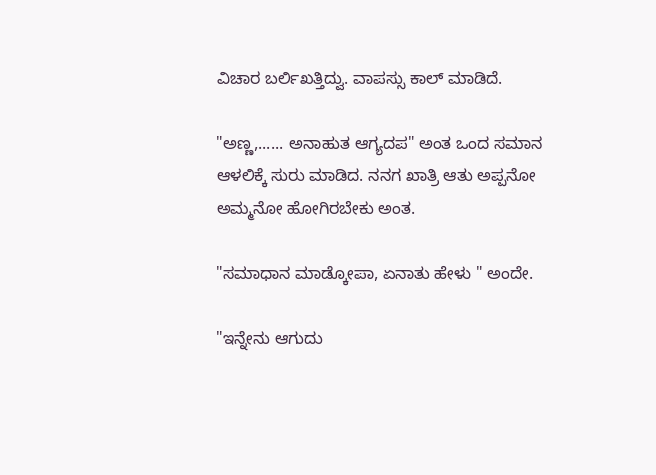ವಿಚಾರ ಬರ್ಲಿಖತ್ತಿದ್ವು. ವಾಪಸ್ಸು ಕಾಲ್ ಮಾಡಿದೆ.

"ಅಣ್ಣ,...... ಅನಾಹುತ ಆಗ್ಯದಪ" ಅಂತ ಒಂದ ಸಮಾನ ಆಳಲಿಕ್ಕೆ ಸುರು ಮಾಡಿದ. ನನಗ ಖಾತ್ರಿ ಆತು ಅಪ್ಪನೋ ಅಮ್ಮನೋ ಹೋಗಿರಬೇಕು ಅಂತ.

"ಸಮಾಧಾನ ಮಾಡ್ಕೋಪಾ, ಏನಾತು ಹೇಳು " ಅಂದೇ.

"ಇನ್ನೇನು ಆಗುದು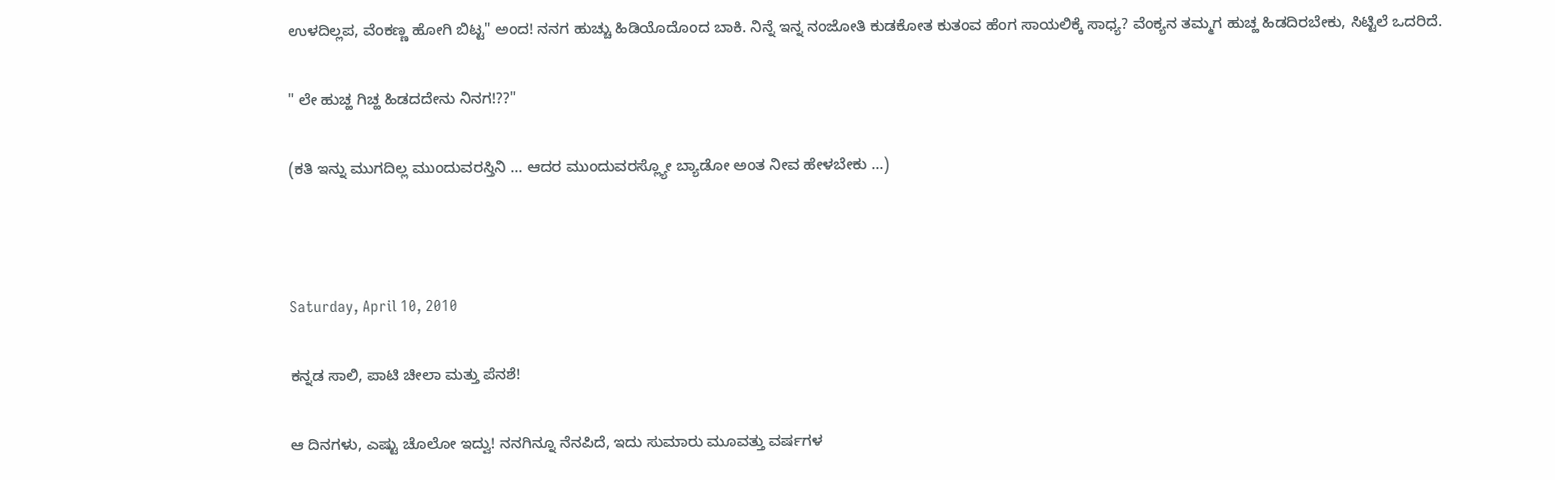ಉಳದಿಲ್ಲಪ, ವೆಂಕಣ್ಣ ಹೋಗಿ ಬಿಟ್ಟ" ಅಂದ! ನನಗ ಹುಚ್ಚು ಹಿಡಿಯೊದೊಂದ ಬಾಕಿ. ನಿನ್ನೆ ಇನ್ನ ನಂಜೋತಿ ಕುಡಕೋತ ಕುತಂವ ಹೆಂಗ ಸಾಯಲಿಕ್ಕೆ ಸಾಧ್ಯ? ವೆಂಕ್ಯನ ತಮ್ಮಗ ಹುಚ್ಹ ಹಿಡದಿರಬೇಕು, ಸಿಟ್ಟಿಲೆ ಒದರಿದೆ.

" ಲೇ ಹುಚ್ಹ ಗಿಚ್ಹ ಹಿಡದದೇನು ನಿನಗ!??"

(ಕತಿ ಇನ್ನು ಮುಗದಿಲ್ಲ ಮುಂದುವರಸ್ತಿನಿ ... ಆದರ ಮುಂದುವರಸ್ಲ್ಯೋ ಬ್ಯಾಡೋ ಅಂತ ನೀವ ಹೇಳಬೇಕು ...)



Saturday, April 10, 2010

ಕನ್ನಡ ಸಾಲಿ, ಪಾಟಿ ಚೀಲಾ ಮತ್ತು ಪೆನಶೆ!

ಆ ದಿನಗಳು, ಎಷ್ಟು ಚೊಲೋ ಇದ್ವು! ನನಗಿನ್ನೂ ನೆನಪಿದೆ, ಇದು ಸುಮಾರು ಮೂವತ್ತು ವರ್ಷಗಳ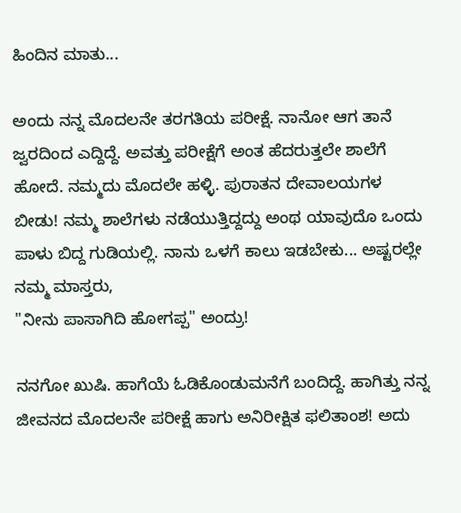ಹಿಂದಿನ ಮಾತು...

ಅಂದು ನನ್ನ ಮೊದಲನೇ ತರಗತಿಯ ಪರೀಕ್ಷೆ. ನಾನೋ ಆಗ ತಾನೆ ಜ್ವರದಿಂದ ಎದ್ದಿದ್ದೆ. ಅವತ್ತು ಪರೀಕ್ಷೆಗೆ ಅಂತ ಹೆದರುತ್ತಲೇ ಶಾಲೆಗೆ ಹೋದೆ. ನಮ್ಮದು ಮೊದಲೇ ಹಳ್ಳಿ. ಪುರಾತನ ದೇವಾಲಯಗಳ ಬೀಡು! ನಮ್ಮ ಶಾಲೆಗಳು ನಡೆಯುತ್ತಿದ್ದದ್ದು ಅಂಥ ಯಾವುದೊ ಒಂದು ಪಾಳು ಬಿದ್ದ ಗುಡಿಯಲ್ಲಿ. ನಾನು ಒಳಗೆ ಕಾಲು ಇಡಬೇಕು... ಅಷ್ಟರಲ್ಲೇ ನಮ್ಮ ಮಾಸ್ತರು,
"ನೀನು ಪಾಸಾಗಿದಿ ಹೋಗಪ್ಪ" ಅಂದ್ರು!

ನನಗೋ ಖುಷಿ. ಹಾಗೆಯೆ ಓಡಿಕೊಂಡುಮನೆಗೆ ಬಂದಿದ್ದೆ. ಹಾಗಿತ್ತು ನನ್ನ ಜೀವನದ ಮೊದಲನೇ ಪರೀಕ್ಷೆ ಹಾಗು ಅನಿರೀಕ್ಷಿತ ಫಲಿತಾಂಶ! ಅದು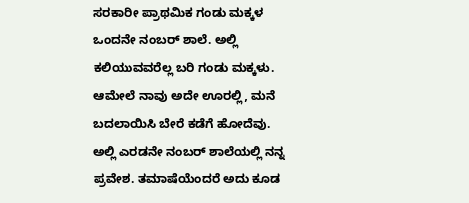ಸರಕಾರೀ ಪ್ರಾಥಮಿಕ ಗಂಡು ಮಕ್ಕಳ ಒಂದನೇ ನಂಬರ್ ಶಾಲೆ. ಅಲ್ಲಿ ಕಲಿಯುವವರೆಲ್ಲ ಬರಿ ಗಂಡು ಮಕ್ಕಳು. ಆಮೇಲೆ ನಾವು ಅದೇ ಊರಲ್ಲಿ, ಮನೆ ಬದಲಾಯಿಸಿ ಬೇರೆ ಕಡೆಗೆ ಹೋದೆವು. ಅಲ್ಲಿ ಎರಡನೇ ನಂಬರ್ ಶಾಲೆಯಲ್ಲಿ ನನ್ನ ಪ್ರವೇಶ. ತಮಾಷೆಯೆಂದರೆ ಅದು ಕೂಡ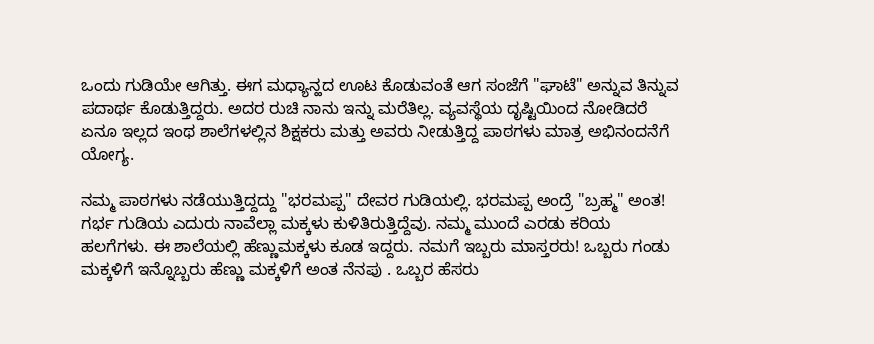ಒಂದು ಗುಡಿಯೇ ಆಗಿತ್ತು. ಈಗ ಮಧ್ಯಾನ್ಹದ ಊಟ ಕೊಡುವಂತೆ ಆಗ ಸಂಜೆಗೆ "ಘಾಟೆ" ಅನ್ನುವ ತಿನ್ನುವ ಪದಾರ್ಥ ಕೊಡುತ್ತಿದ್ದರು. ಅದರ ರುಚಿ ನಾನು ಇನ್ನು ಮರೆತಿಲ್ಲ. ವ್ಯವಸ್ಥೆಯ ದೃಷ್ಟಿಯಿಂದ ನೋಡಿದರೆ ಏನೂ ಇಲ್ಲದ ಇಂಥ ಶಾಲೆಗಳಲ್ಲಿನ ಶಿಕ್ಷಕರು ಮತ್ತು ಅವರು ನೀಡುತ್ತಿದ್ದ ಪಾಠಗಳು ಮಾತ್ರ ಅಭಿನಂದನೆಗೆ ಯೋಗ್ಯ.

ನಮ್ಮ ಪಾಠಗಳು ನಡೆಯುತ್ತಿದ್ದದ್ದು "ಭರಮಪ್ಪ" ದೇವರ ಗುಡಿಯಲ್ಲಿ. ಭರಮಪ್ಪ ಅಂದ್ರೆ "ಬ್ರಹ್ಮ" ಅಂತ! ಗರ್ಭ ಗುಡಿಯ ಎದುರು ನಾವೆಲ್ಲಾ ಮಕ್ಕಳು ಕುಳಿತಿರುತ್ತಿದ್ದೆವು. ನಮ್ಮ ಮುಂದೆ ಎರಡು ಕರಿಯ ಹಲಗೆಗಳು. ಈ ಶಾಲೆಯಲ್ಲಿ ಹೆಣ್ಣುಮಕ್ಕಳು ಕೂಡ ಇದ್ದರು. ನಮಗೆ ಇಬ್ಬರು ಮಾಸ್ತರರು! ಒಬ್ಬರು ಗಂಡು ಮಕ್ಕಳಿಗೆ ಇನ್ನೊಬ್ಬರು ಹೆಣ್ಣು ಮಕ್ಕಳಿಗೆ ಅಂತ ನೆನಪು . ಒಬ್ಬರ ಹೆಸರು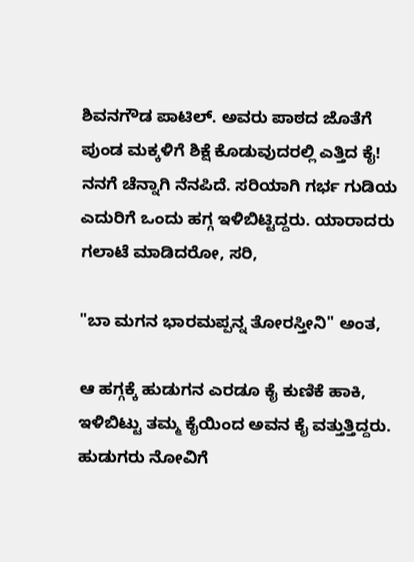ಶಿವನಗೌಡ ಪಾಟಿಲ್. ಅವರು ಪಾಠದ ಜೊತೆಗೆ ಪುಂಡ ಮಕ್ಕಳಿಗೆ ಶಿಕ್ಷೆ ಕೊಡುವುದರಲ್ಲಿ ಎತ್ತಿದ ಕೈ! ನನಗೆ ಚೆನ್ನಾಗಿ ನೆನಪಿದೆ. ಸರಿಯಾಗಿ ಗರ್ಭ ಗುಡಿಯ ಎದುರಿಗೆ ಒಂದು ಹಗ್ಗ ಇಳಿಬಿಟ್ಟಿದ್ದರು. ಯಾರಾದರು ಗಲಾಟೆ ಮಾಡಿದರೋ, ಸರಿ,

"ಬಾ ಮಗನ ಭಾರಮಪ್ಪನ್ನ ತೋರಸ್ತೀನಿ" ಅಂತ,

ಆ ಹಗ್ಗಕ್ಕೆ ಹುಡುಗನ ಎರಡೂ ಕೈ ಕುಣಿಕೆ ಹಾಕಿ, ಇಳಿಬಿಟ್ಟು ತಮ್ಮ ಕೈಯಿಂದ ಅವನ ಕೈ ವತ್ತುತ್ತಿದ್ದರು. ಹುಡುಗರು ನೋವಿಗೆ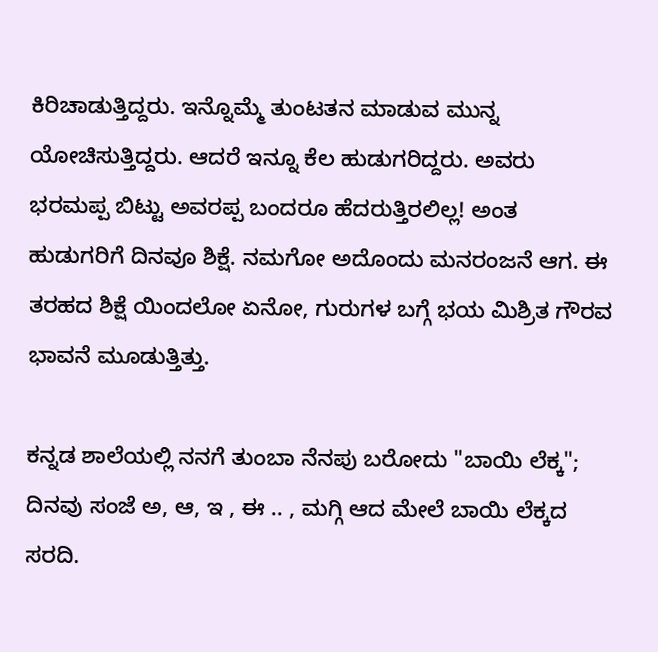ಕಿರಿಚಾಡುತ್ತಿದ್ದರು. ಇನ್ನೊಮ್ಮೆ ತುಂಟತನ ಮಾಡುವ ಮುನ್ನ ಯೋಚಿಸುತ್ತಿದ್ದರು. ಆದರೆ ಇನ್ನೂ ಕೆಲ ಹುಡುಗರಿದ್ದರು. ಅವರು ಭರಮಪ್ಪ ಬಿಟ್ಟು ಅವರಪ್ಪ ಬಂದರೂ ಹೆದರುತ್ತಿರಲಿಲ್ಲ! ಅಂತ ಹುಡುಗರಿಗೆ ದಿನವೂ ಶಿಕ್ಷೆ. ನಮಗೋ ಅದೊಂದು ಮನರಂಜನೆ ಆಗ. ಈ ತರಹದ ಶಿಕ್ಷೆ ಯಿಂದಲೋ ಏನೋ, ಗುರುಗಳ ಬಗ್ಗೆ ಭಯ ಮಿಶ್ರಿತ ಗೌರವ ಭಾವನೆ ಮೂಡುತ್ತಿತ್ತು.

ಕನ್ನಡ ಶಾಲೆಯಲ್ಲಿ ನನಗೆ ತುಂಬಾ ನೆನಪು ಬರೋದು "ಬಾಯಿ ಲೆಕ್ಕ"; ದಿನವು ಸಂಜೆ ಅ, ಆ, ಇ , ಈ .. , ಮಗ್ಗಿ ಆದ ಮೇಲೆ ಬಾಯಿ ಲೆಕ್ಕದ ಸರದಿ.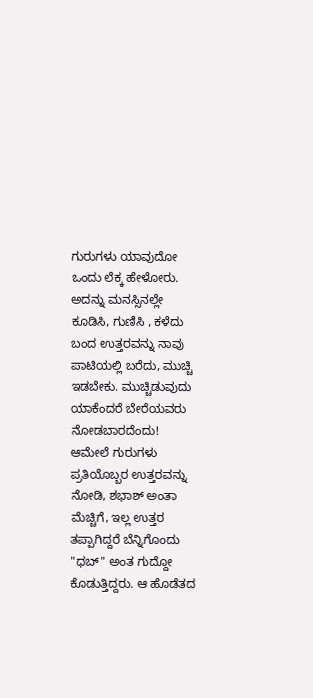ಗುರುಗಳು ಯಾವುದೋ ಒಂದು ಲೆಕ್ಕ ಹೇಳೋರು. ಅದನ್ನು ಮನಸ್ಸಿನಲ್ಲೇ ಕೂಡಿಸಿ, ಗುಣಿಸಿ , ಕಳೆದು ಬಂದ ಉತ್ತರವನ್ನು ನಾವು ಪಾಟಿಯಲ್ಲಿ ಬರೆದು, ಮುಚ್ಚಿ ಇಡಬೇಕು. ಮುಚ್ಚಿಡುವುದು ಯಾಕೆಂದರೆ ಬೇರೆಯವರು ನೋಡಬಾರದೆಂದು! ಆಮೇಲೆ ಗುರುಗಳು ಪ್ರತಿಯೊಬ್ಬರ ಉತ್ತರವನ್ನು ನೋಡಿ, ಶಭಾಶ್ ಅಂತಾ ಮೆಚ್ಚಿಗೆ, ಇಲ್ಲ ಉತ್ತರ ತಪ್ಪಾಗಿದ್ದರೆ ಬೆನ್ನಿಗೊಂದು "ಧಬ್" ಅಂತ ಗುದ್ದೋ ಕೊಡುತ್ತಿದ್ದರು. ಆ ಹೊಡೆತದ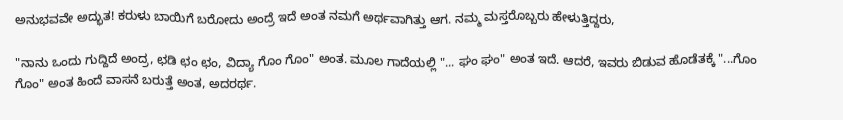ಅನುಭವವೇ ಅದ್ಭುತ! ಕರುಳು ಬಾಯಿಗೆ ಬರೋದು ಅಂದ್ರೆ ಇದೆ ಅಂತ ನಮಗೆ ಅರ್ಥವಾಗಿತ್ತು ಆಗ. ನಮ್ಮ ಮಸ್ತರೊಬ್ಬರು ಹೇಳುತ್ತಿದ್ದರು,

"ನಾನು ಒಂದು ಗುದ್ದಿದೆ ಅಂದ್ರ, ಛಡಿ ಛಂ ಛಂ, ವಿದ್ಯಾ ಗೊಂ ಗೊಂ" ಅಂತ. ಮೂಲ ಗಾದೆಯಲ್ಲಿ "... ಘಂ ಘಂ" ಅಂತ ಇದೆ. ಆದರೆ, ಇವರು ಬಿಡುವ ಹೊಡೆತಕ್ಕೆ "...ಗೊಂ ಗೊಂ" ಅಂತ ಹಿಂದೆ ವಾಸನೆ ಬರುತ್ತೆ ಅಂತ, ಅದರರ್ಥ.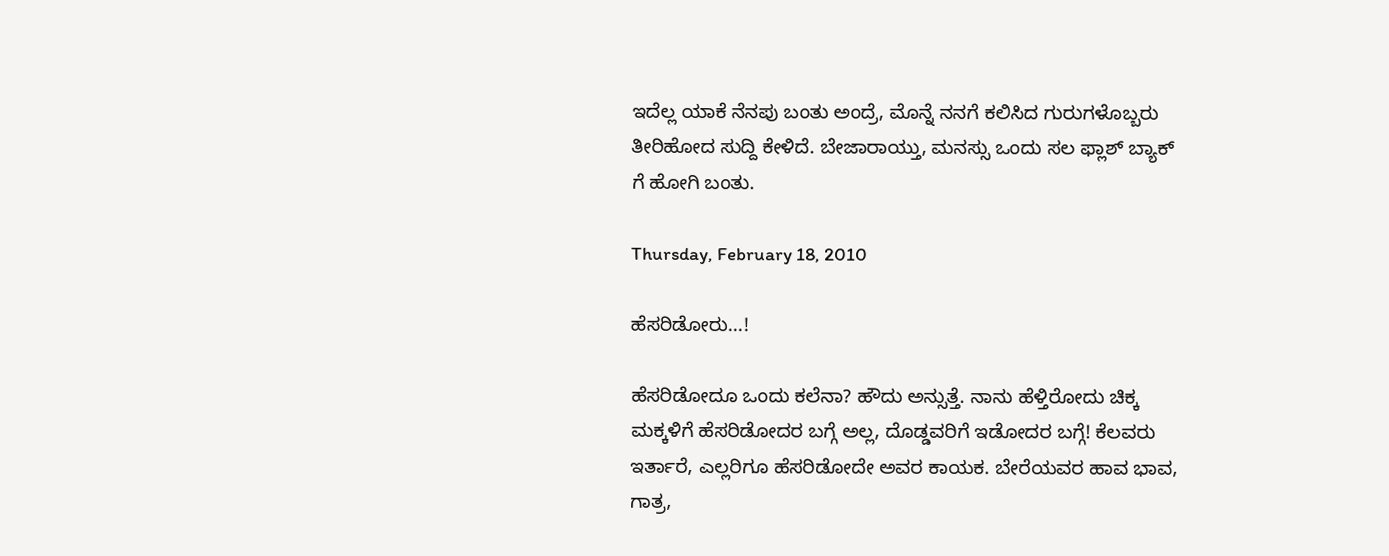ಇದೆಲ್ಲ ಯಾಕೆ ನೆನಪು ಬಂತು ಅಂದ್ರೆ, ಮೊನ್ನೆ ನನಗೆ ಕಲಿಸಿದ ಗುರುಗಳೊಬ್ಬರು ತೀರಿಹೋದ ಸುದ್ದಿ ಕೇಳಿದೆ. ಬೇಜಾರಾಯ್ತು, ಮನಸ್ಸು ಒಂದು ಸಲ ಫ್ಲಾಶ್ ಬ್ಯಾಕ್ ಗೆ ಹೋಗಿ ಬಂತು.

Thursday, February 18, 2010

ಹೆಸರಿಡೋರು...!

ಹೆಸರಿಡೋದೂ ಒಂದು ಕಲೆನಾ? ಹೌದು ಅನ್ಸುತ್ತೆ. ನಾನು ಹೆಳ್ತಿರೋದು ಚಿಕ್ಕ ಮಕ್ಕಳಿಗೆ ಹೆಸರಿಡೋದರ ಬಗ್ಗೆ ಅಲ್ಲ, ದೊಡ್ಡವರಿಗೆ ಇಡೋದರ ಬಗ್ಗೆ! ಕೆಲವರು ಇರ್ತಾರೆ, ಎಲ್ಲರಿಗೂ ಹೆಸರಿಡೋದೇ ಅವರ ಕಾಯಕ. ಬೇರೆಯವರ ಹಾವ ಭಾವ, ಗಾತ್ರ,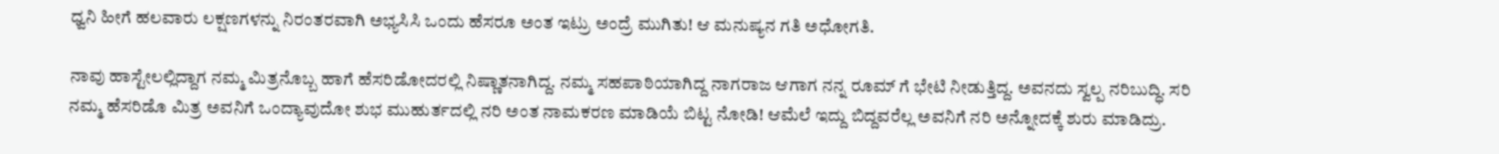ಧ್ವನಿ ಹೀಗೆ ಹಲವಾರು ಲಕ್ಷಣಗಳನ್ನು ನಿರಂತರವಾಗಿ ಅಭ್ಯಸಿಸಿ ಒಂದು ಹೆಸರೂ ಅಂತ ಇಟ್ರು ಅಂದ್ರೆ ಮುಗಿತು! ಆ ಮನುಷ್ಯನ ಗತಿ ಅಧೋಗತಿ.

ನಾವು ಹಾಸ್ಟೇಲಲ್ಲಿದ್ದಾಗ ನಮ್ಮ ಮಿತ್ರನೊಬ್ಬ ಹಾಗೆ ಹೆಸರಿಡೋದರಲ್ಲಿ ನಿಷ್ಣಾತನಾಗಿದ್ದ. ನಮ್ಮ ಸಹಪಾಠಿಯಾಗಿದ್ದ ನಾಗರಾಜ ಆಗಾಗ ನನ್ನ ರೂಮ್ ಗೆ ಭೇಟಿ ನೀಡುತ್ತಿದ್ದ. ಅವನದು ಸ್ವಲ್ಪ ನರಿಬುದ್ಧಿ. ಸರಿ ನಮ್ಮ ಹೆಸರಿಡೊ ಮಿತ್ರ ಅವನಿಗೆ ಒಂದ್ಯಾವುದೋ ಶುಭ ಮುಹುರ್ತದಲ್ಲಿ ನರಿ ಅಂತ ನಾಮಕರಣ ಮಾಡಿಯೆ ಬಿಟ್ಟ ನೋಡಿ! ಆಮೆಲೆ ಇದ್ದು ಬಿದ್ದವರೆಲ್ಲ ಅವನಿಗೆ ನರಿ ಅನ್ನೋದಕ್ಕೆ ಶುರು ಮಾಡಿದ್ರು.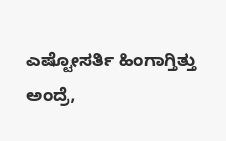ಎಷ್ಟೋಸರ್ತಿ ಹಿಂಗಾಗ್ತಿತ್ತು ಅಂದ್ರೆ,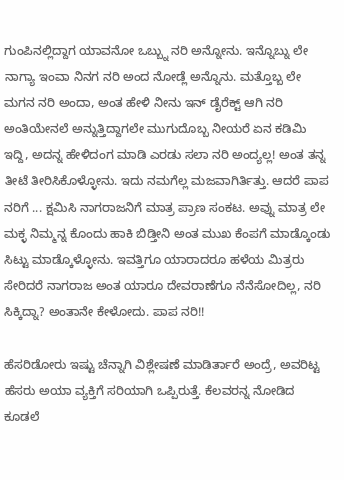ಗುಂಪಿನಲ್ಲಿದ್ದಾಗ ಯಾವನೋ ಒಬ್ಬ್ನು ನರಿ ಅನ್ನೋನು. ಇನ್ನೊಬ್ನು ಲೇ ನಾಗ್ಯಾ ಇಂವಾ ನಿನಗ ನರಿ ಅಂದ ನೋಡ್ಲೆ ಅನ್ನೊನು. ಮತ್ತೊಬ್ಬ ಲೇ ಮಗನ ನರಿ ಅಂದಾ, ಅಂತ ಹೇಳಿ ನೀನು ಇನ್ ಡೈರೆಕ್ಟ್ ಆಗಿ ನರಿ ಅಂತಿಯೇನಲೆ ಅನ್ನುತ್ತಿದ್ದಾಗಲೇ ಮುಗುದೊಬ್ಬ ನೀಯರೆ ಏನ ಕಡಿಮಿ ಇದ್ದಿ, ಅದನ್ನ ಹೇಳಿದಂಗ ಮಾಡಿ ಎರಡು ಸಲಾ ನರಿ ಅಂದ್ಯಲ್ಲ! ಅಂತ ತನ್ನ ತೀಟೆ ತೀರಿಸಿಕೊಳ್ಳೋನು. ಇದು ನಮಗೆಲ್ಲ ಮಜವಾಗಿರ್ತಿತ್ತು. ಆದರೆ ಪಾಪ ನರಿಗೆ ... ಕ್ಷಮಿಸಿ ನಾಗರಾಜನಿಗೆ ಮಾತ್ರ ಪ್ರಾಣ ಸಂಕಟ. ಅವ್ನು ಮಾತ್ರ ಲೇ ಮಕ್ಳ ನಿಮ್ಮನ್ನ ಕೊಂದು ಹಾಕಿ ಬಿಡ್ತೀನಿ ಅಂತ ಮುಖ ಕೆಂಪಗೆ ಮಾಡ್ಕೊಂಡು ಸಿಟ್ಟು ಮಾಡ್ಕೊಳ್ಳೋನು. ಇವತ್ತಿಗೂ ಯಾರಾದರೂ ಹಳೆಯ ಮಿತ್ರರು ಸೇರಿದರೆ ನಾಗರಾಜ ಅಂತ ಯಾರೂ ದೇವರಾಣೆಗೂ ನೆನೆಸೋದಿಲ್ಲ, ನರಿ ಸಿಕ್ಕಿದ್ನಾ? ಅಂತಾನೇ ಕೇಳೋದು. ಪಾಪ ನರಿ!!

ಹೆಸರಿಡೋರು ಇಷ್ಟು ಚೆನ್ನಾಗಿ ವಿಶ್ಲೇಷಣೆ ಮಾಡಿರ್ತಾರೆ ಅಂದ್ರೆ, ಅವರಿಟ್ಟ ಹೆಸರು ಅಯಾ ವ್ಯಕ್ತಿಗೆ ಸರಿಯಾಗಿ ಒಪ್ಪಿರುತ್ತೆ. ಕೆಲವರನ್ನ ನೋಡಿದ ಕೂಡಲೆ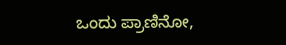ಒಂದು ಪ್ರಾಣಿನೋ,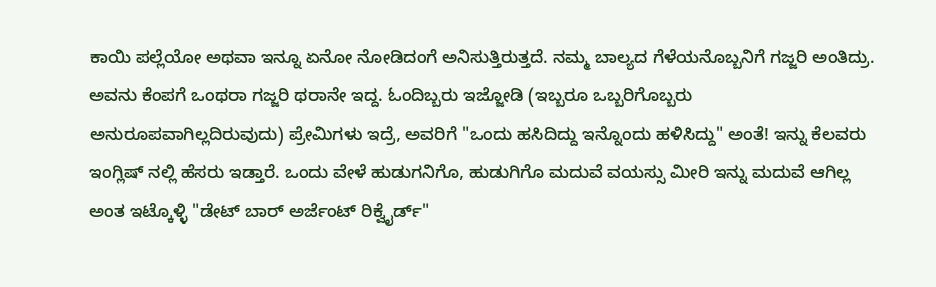ಕಾಯಿ ಪಲ್ಲೆಯೋ ಅಥವಾ ಇನ್ನೂ ಏನೋ ನೋಡಿದಂಗೆ ಅನಿಸುತ್ತಿರುತ್ತದೆ. ನಮ್ಮ ಬಾಲ್ಯದ ಗೆಳೆಯನೊಬ್ಬನಿಗೆ ಗಜ್ಜರಿ ಅಂತಿದ್ರು. ಅವನು ಕೆಂಪಗೆ ಒಂಥರಾ ಗಜ್ಜರಿ ಥರಾನೇ ಇದ್ದ. ಓಂದಿಬ್ಬರು ಇಜ್ಜೋಡಿ (ಇಬ್ಬರೂ ಒಬ್ಬರಿಗೊಬ್ಬರು ಅನುರೂಪವಾಗಿಲ್ಲದಿರುವುದು) ಪ್ರೇಮಿಗಳು ಇದ್ರೆ, ಅವರಿಗೆ "ಒಂದು ಹಸಿದಿದ್ದು ಇನ್ನೊಂದು ಹಳಿಸಿದ್ದು" ಅಂತೆ! ಇನ್ನು ಕೆಲವರು ಇಂಗ್ಲಿಷ್ ನಲ್ಲಿ ಹೆಸರು ಇಡ್ತಾರೆ. ಒಂದು ವೇಳೆ ಹುಡುಗನಿಗೊ, ಹುಡುಗಿಗೊ ಮದುವೆ ವಯಸ್ಸು ಮೀರಿ ಇನ್ನು ಮದುವೆ ಆಗಿಲ್ಲ ಅಂತ ಇಟ್ಕೊಳ್ಳಿ "ಡೇಟ್ ಬಾರ್ ಅರ್ಜೆಂಟ್ ರಿಕ್ವೈರ್ಡ್"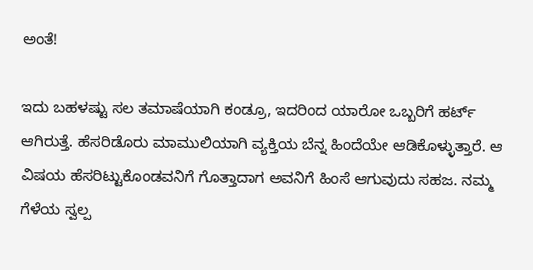ಅಂತೆ!

ಇದು ಬಹಳಷ್ಟು ಸಲ ತಮಾಷೆಯಾಗಿ ಕಂಡ್ರೂ, ಇದರಿಂದ ಯಾರೋ ಒಬ್ಬರಿಗೆ ಹರ್ಟ್ ಆಗಿರುತ್ತೆ. ಹೆಸರಿಡೊರು ಮಾಮುಲಿಯಾಗಿ ವ್ಯಕ್ತಿಯ ಬೆನ್ನ ಹಿಂದೆಯೇ ಆಡಿಕೊಳ್ಳುತ್ತಾರೆ. ಆ ವಿಷಯ ಹೆಸರಿಟ್ಟುಕೊಂಡವನಿಗೆ ಗೊತ್ತಾದಾಗ ಅವನಿಗೆ ಹಿಂಸೆ ಆಗುವುದು ಸಹಜ. ನಮ್ಮ ಗೆಳೆಯ ಸ್ವಲ್ಪ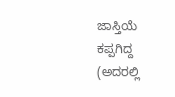ಜಾಸ್ತಿಯೆ ಕಪ್ಪಗಿದ್ದ (ಅದರಲ್ಲಿ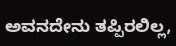ಅವನದೇನು ತಪ್ಪಿರಲಿಲ್ಲ,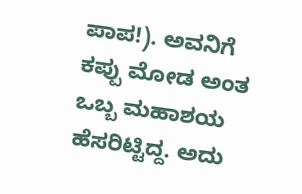ಪಾಪ!). ಅವನಿಗೆ ಕಪ್ಪು ಮೋಡ ಅಂತ ಒಬ್ಬ ಮಹಾಶಯ ಹೆಸರಿಟ್ಟಿದ್ದ. ಅದು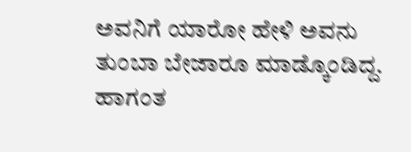ಅವನಿಗೆ ಯಾರೋ ಹೇಳಿ ಅವನು ತುಂಬಾ ಬೇಜಾರೂ ಮಾಡ್ಕೊಂಡಿದ್ದ. ಹಾಗಂತ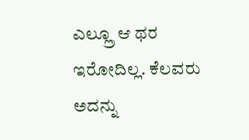ಎಲ್ಲ್ರೂ ಆ ಥರ ಇರೋದಿಲ್ಲ. ಕೆಲವರು ಅದನ್ನು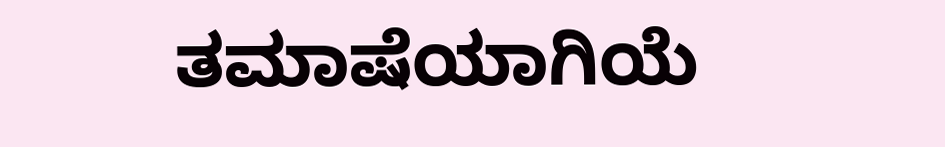ತಮಾಷೆಯಾಗಿಯೆ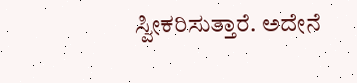ಸ್ವೀಕರಿಸುತ್ತಾರೆ. ಅದೇನೆ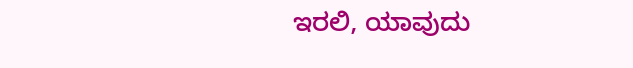ಇರಲಿ, ಯಾವುದು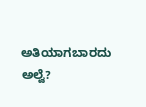ಅತಿಯಾಗಬಾರದು ಅಲ್ವೆ?